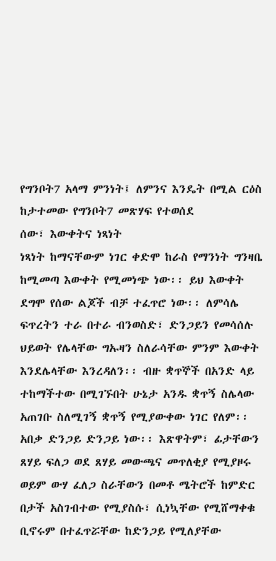የግንቦት7 አላማ ምንነት፤ ለምንና እንዴት በሚል ርዕስ ከታተመው የግንቦት7 መጽሃፍ የተወሰደ
ሰው፣ እውቀትና ነጻነት
ነጻነት ከማናቸውም ነገር ቀድሞ ከራስ የማንነት ግንዛቤ ከሚመጣ እውቀት የሚመነጭ ነው፡፡ ይህ እውቀት ደግሞ የሰው ልጆች ብቻ ተፈጥሮ ነው፡፡ ለምሳሌ ፍጥረትን ተራ በተራ ብንወስድ፣ ድንጋይን የመሳሰሉ ህይወት የሌላቸው ግኡዛን ስለራሳቸው ምንም እውቀት እንደሌላቸው እንረዳለን፡፡ ብዙ ቋጥኞች በአንድ ላይ ተከማችተው በሚገኙበት ሁኔታ አንዱ ቋጥኝ ስሌላው አጠገቡ ስለሚገኝ ቋጥኝ የሚያውቀው ነገር የለም፡፡ አበቃ ድንጋይ ድንጋይ ነው፡፡ እጽዋትም፣ ፊታቸውን ጸሃይ ፍለጋ ወደ ጸሃይ መውጫና መጥለቂያ የሚያዞሩ ወይም ውሃ ፈለጋ ስራቸውን በመቶ ሜትሮች ከምድር በታች አስገብተው የሚያስሱ፣ ሲነኳቸው የሚሸማቀቁ ቢኖሩም በተፈጥሯቸው ከድንጋይ የሚለያቸው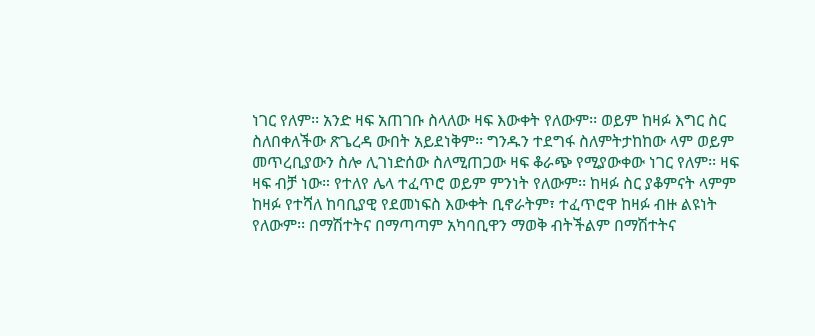ነገር የለም፡፡ አንድ ዛፍ አጠገቡ ስላለው ዛፍ እውቀት የለውም፡፡ ወይም ከዛፉ እግር ስር ስለበቀለችው ጽጌረዳ ውበት አይደነቅም፡፡ ግንዱን ተደግፋ ስለምትታከከው ላም ወይም መጥረቢያውን ስሎ ሊገነድሰው ስለሚጠጋው ዛፍ ቆራጭ የሚያውቀው ነገር የለም፡፡ ዛፍ ዛፍ ብቻ ነው። የተለየ ሌላ ተፈጥሮ ወይም ምንነት የለውም፡፡ ከዛፉ ስር ያቆምናት ላምም ከዛፉ የተሻለ ከባቢያዊ የደመነፍስ እውቀት ቢኖራትም፣ ተፈጥሮዋ ከዛፉ ብዙ ልዩነት የለውም፡፡ በማሽተትና በማጣጣም አካባቢዋን ማወቅ ብትችልም በማሽተትና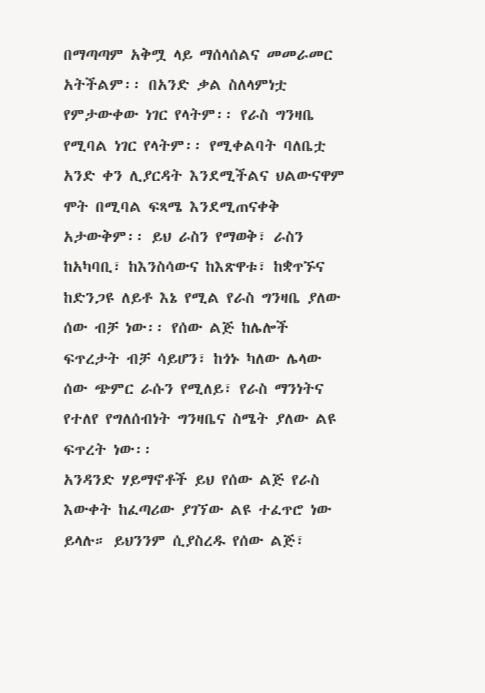በማጣጣም አቅሟ ላይ ማሰላሰልና መመራመር አትችልም፡፡ በአንድ ቃል ስለላምነቷ የምታውቀው ነገር የላትም፡፡ የራስ ግንዛቤ የሚባል ነገር የላትም፡፡ የሚቀልባት ባለቤቷ አንድ ቀን ሊያርዳት እንደሚችልና ህልውናዋም ሞት በሚባል ፍጻሜ እንደሚጠናቀቅ አታውቅም፡፡ ይህ ራስን የማወቅ፣ ራስን ከአካባቢ፣ ከእንስሳውና ከእጽዋቱ፣ ከቋጥኙና ከድንጋዩ ለይቶ እኔ የሚል የራስ ግንዛቤ ያለው ሰው ብቻ ነው፡፡ የሰው ልጅ ከሌሎች ፍጥረታት ብቻ ሳይሆን፣ ከጎኑ ካለው ሌላው ሰው ጭምር ራሱን የሚለይ፣ የራስ ማንነትና የተለየ የግለሰብነት ግንዛቤና ስሜት ያለው ልዩ ፍጥረት ነው፡፡
አንዳንድ ሃይማኖቶች ይህ የሰው ልጅ የራስ እውቀት ከፈጣሪው ያገኘው ልዩ ተፈጥሮ ነው ይላሉ። ይህንንም ሲያስረዱ የሰው ልጅ፣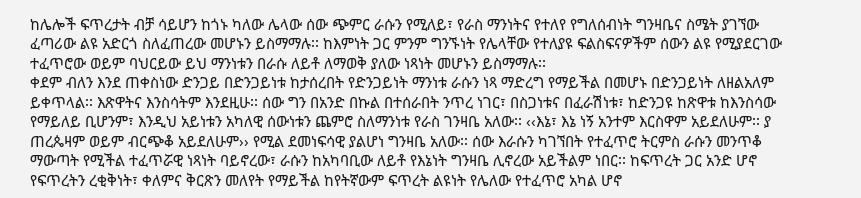ከሌሎች ፍጥረታት ብቻ ሳይሆን ከጎኑ ካለው ሌላው ሰው ጭምር ራሱን የሚለይ፣ የራስ ማንነትና የተለየ የግለሰብነት ግንዛቤና ስሜት ያገኘው ፈጣሪው ልዩ አድርጎ ስለፈጠረው መሆኑን ይስማማሉ፡፡ ከእምነት ጋር ምንም ግንኙነት የሌላቸው የተለያዩ ፍልስፍናዎችም ሰውን ልዩ የሚያደርገው ተፈጥሮው ወይም ባህርይው ይህ ማንነቱን በራሱ ለይቶ ለማወቅ ያለው ነጻነት መሆኑን ይስማማሉ፡፡
ቀደም ብለን እንደ ጠቀስነው ድንጋይ በድንጋይነቱ ከታሰረበት የድንጋይነት ማንነቱ ራሱን ነጻ ማድረግ የማይችል በመሆኑ በድንጋይነት ለዘልአለም ይቀጥላል፡፡ እጽዋትና እንስሳትም እንደዚሁ፡፡ ሰው ግን በአንድ በኩል በተሰራበት ንጥረ ነገር፣ በስጋነቱና በፈራሽነቱ፣ ከድንጋዩ ከጽዋቱ ከእንስሳው የማይለይ ቢሆንም፣ እንዲህ አይነቱን አካለዊ ሰውነቱን ጨምሮ ስለማንነቱ የራስ ገንዛቤ አለው፡፡ ‹‹እኔ፣ እኔ ነኝ አንተም እርስዋም አይደለሁም፡፡ ያ ጠረጴዛም ወይም ብርጭቆ አይደለሁም›› የሚል ደመነፍሳዊ ያልሆነ ግንዛቤ አለው፡፡ ሰው እራሱን ካገኘበት የተፈጥሮ ትርምስ ራሱን መንጥቆ ማውጣት የሚችል ተፈጥሯዊ ነጻነት ባይኖረው፣ ራሱን ከአካባቢው ለይቶ የእኔነት ግንዛቤ ሊኖረው አይችልም ነበር፡፡ ከፍጥረት ጋር አንድ ሆኖ የፍጥረትን ረቂቅነት፣ ቀለምና ቅርጽን መለየት የማይችል ከየትኛውም ፍጥረት ልዩነት የሌለው የተፈጥሮ አካል ሆኖ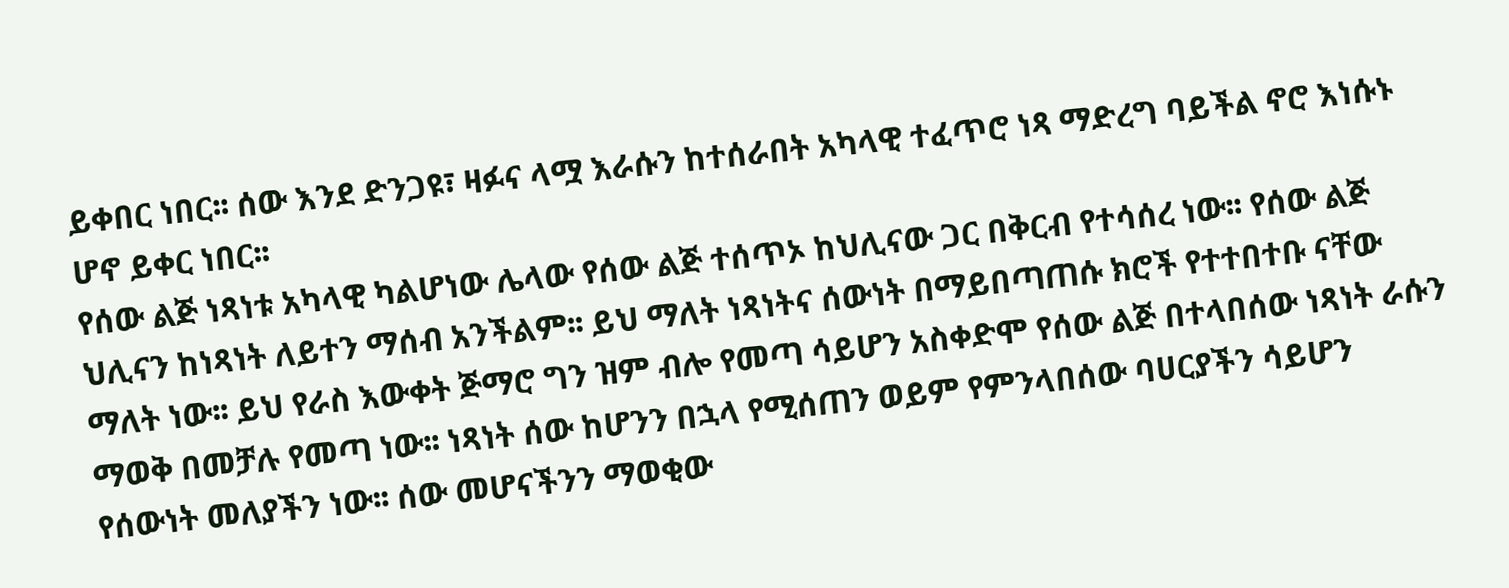ይቀበር ነበር፡፡ ሰው እንደ ድንጋዩ፣ ዛፉና ላሟ እራሱን ከተሰራበት አካላዊ ተፈጥሮ ነጻ ማድረግ ባይችል ኖሮ እነሱኑ ሆኖ ይቀር ነበር፡፡
የሰው ልጅ ነጻነቱ አካላዊ ካልሆነው ሌላው የሰው ልጅ ተሰጥኦ ከህሊናው ጋር በቅርብ የተሳሰረ ነው፡፡ የሰው ልጅ ህሊናን ከነጻነት ለይተን ማሰብ አንችልም፡፡ ይህ ማለት ነጻነትና ሰውነት በማይበጣጠሱ ክሮች የተተበተቡ ናቸው ማለት ነው፡፡ ይህ የራስ እውቀት ጅማሮ ግን ዝም ብሎ የመጣ ሳይሆን አስቀድሞ የሰው ልጅ በተላበሰው ነጻነት ራሱን ማወቅ በመቻሉ የመጣ ነው፡፡ ነጻነት ሰው ከሆንን በኋላ የሚሰጠን ወይም የምንላበሰው ባሀርያችን ሳይሆን የሰውነት መለያችን ነው፡፡ ሰው መሆናችንን ማወቂው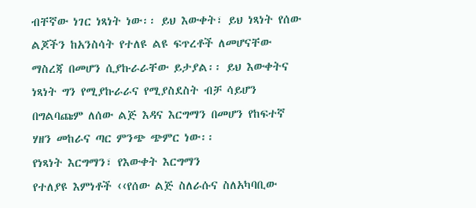ብቸኛው ነገር ነጻነት ነው፡፡ ይህ እውቀት፣ ይህ ነጻነት የሰው ልጆችን ከአንስሳት የተለዩ ልዩ ፍጥረቶች ለመሆናቸው ማስረጃ በመሆን ሲያኩራራቸው ይታያል፡፡ ይህ እውቀትና ነጻነት ግን የሚያኩራራና የሚያስደስት ብቻ ሳይሆን በግልባጩም ለሰው ልጅ እዳና እርግማን በመሆን የከፍተኛ ሃዘን መከራና ጣር ምንጭ ጭምር ነው፡፡
የነጻነት እርግማን፣ የእውቀት እርግማን
የተለያዩ እምነቶች ‹‹የሰው ልጅ ስለራሱና ስለአካባቢው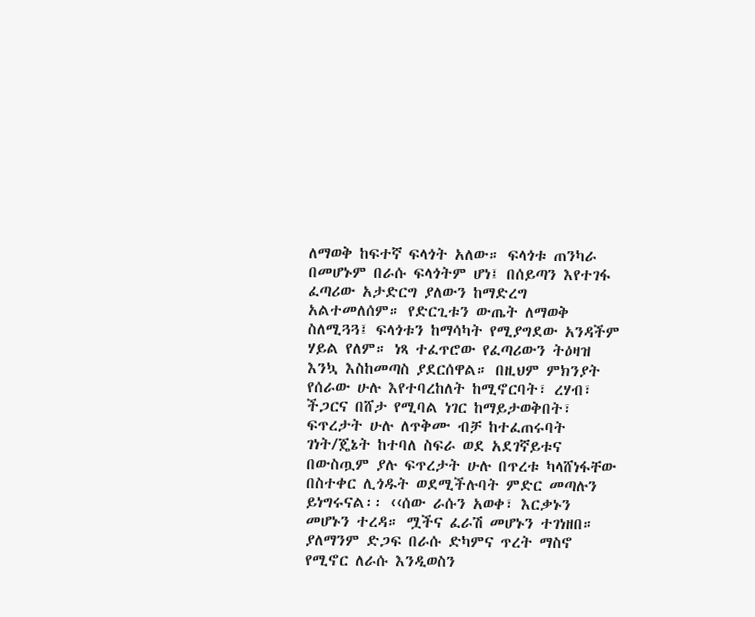ለማወቅ ከፍተኛ ፍላጎት አለው። ፍላጎቱ ጠንካራ በመሆኑም በራሱ ፍላጎትም ሆነ፤ በሰይጣን እየተገፋ ፈጣሪው አታድርግ ያለውን ከማድረግ አልተመለሰም። የድርጊቱን ውጤት ለማወቅ ስለሚጓጓ፤ ፍላጎቱን ከማሳካት የሚያግደው አንዳችም ሃይል የለም። ነጻ ተፈጥሮው የፈጣሪውን ትዕዛዝ እንኳ እስከመጣስ ያደርሰዋል። በዚህም ምክንያት የሰራው ሁሉ እየተባረከለት ከሚኖርባት፣ ረሃብ፣ ችጋርና በሸታ የሚባል ነገር ከማይታወቅበት፣ ፍጥረታት ሁሉ ለጥቅሙ ብቻ ከተፈጠሩባት ገነት/ጄኔት ከተባለ ስፍራ ወደ አደገኛይቱና በውስጧም ያሉ ፍጥረታት ሁሉ በጥረቱ ካላሸነፋቸው በስተቀር ሊጎዱት ወደሚችሉባት ምድር መጣሉን ይነግሩናል፡፡ ‹‹ሰው ራሱን አወቀ፣ እርቃኑን መሆኑን ተረዳ። ሟችና ፈራሽ መሆኑን ተገነዘበ። ያለማንም ድጋፍ በራሱ ድካምና ጥረት ማስኖ የሚኖር ለራሱ እንዲወስን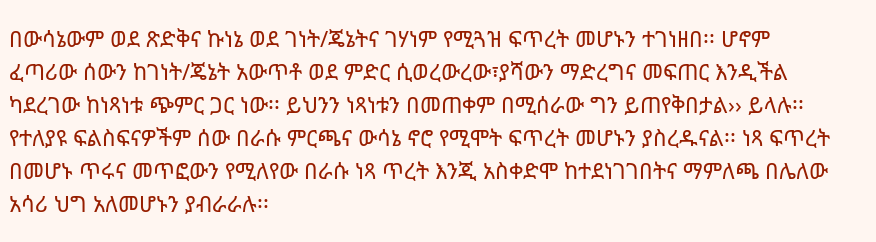በውሳኔውም ወደ ጽድቅና ኩነኔ ወደ ገነት/ጄኔትና ገሃነም የሚጓዝ ፍጥረት መሆኑን ተገነዘበ፡፡ ሆኖም ፈጣሪው ሰውን ከገነት/ጄኔት አውጥቶ ወደ ምድር ሲወረውረው፣ያሻውን ማድረግና መፍጠር እንዲችል ካደረገው ከነጻነቱ ጭምር ጋር ነው፡፡ ይህንን ነጻነቱን በመጠቀም በሚሰራው ግን ይጠየቅበታል›› ይላሉ፡፡
የተለያዩ ፍልስፍናዎችም ሰው በራሱ ምርጫና ውሳኔ ኖሮ የሚሞት ፍጥረት መሆኑን ያስረዱናል፡፡ ነጻ ፍጥረት በመሆኑ ጥሩና መጥፎውን የሚለየው በራሱ ነጻ ጥረት እንጂ አስቀድሞ ከተደነገገበትና ማምለጫ በሌለው አሳሪ ህግ አለመሆኑን ያብራራሉ፡፡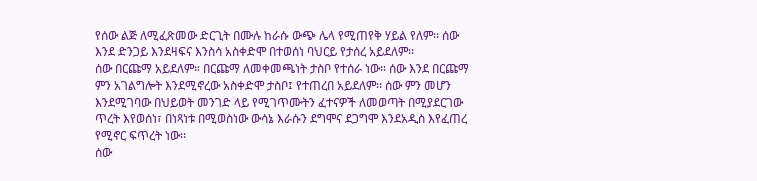የሰው ልጅ ለሚፈጽመው ድርጊት በሙሉ ከራሱ ውጭ ሌላ የሚጠየቅ ሃይል የለም፡፡ ሰው እንደ ድንጋይ እንደዛፍና እንስሳ አስቀድሞ በተወሰነ ባህርይ የታሰረ አይደለም፡፡
ሰው በርጩማ አይደለም። በርጩማ ለመቀመጫነት ታስቦ የተሰራ ነው። ሰው እንደ በርጩማ ምን አገልግሎት እንደሚኖረው አስቀድሞ ታስቦ፤ የተጠረበ አይደለም፡፡ ሰው ምን መሆን እንደሚገባው በህይወት መንገድ ላይ የሚገጥሙትን ፈተናዎች ለመወጣት በሚያደርገው ጥረት እየወሰነ፣ በነጻነቱ በሚወስነው ውሳኔ እራሱን ደግሞና ደጋግሞ እንደአዲስ እየፈጠረ የሚኖር ፍጥረት ነው፡፡
ሰው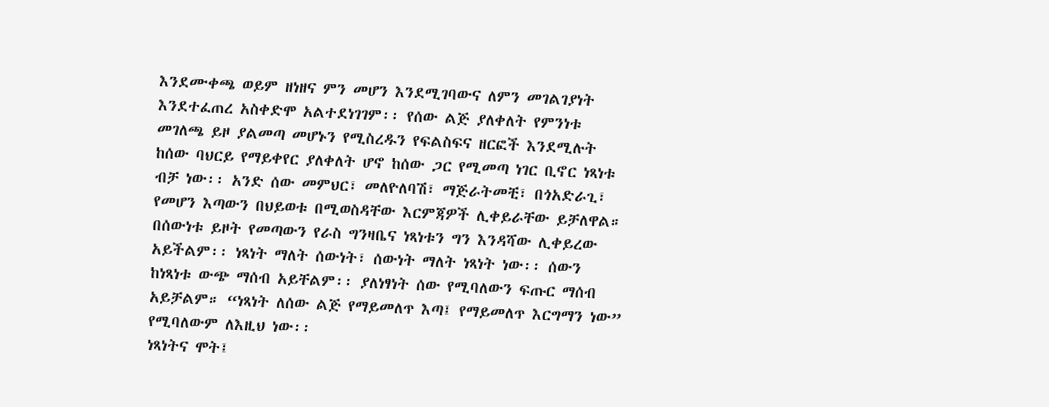እንደሙቀጫ ወይም ዘነዘና ምን መሆን እንደሚገባውና ለምን መገልገያነት እንደተፈጠረ አስቀድሞ አልተደነገገም፡፡ የሰው ልጅ ያለቀለት የምንነቱ መገለጫ ይዞ ያልመጣ መሆኑን የሚስረዱን የፍልስፍና ዘርፎች እንደሚሉት ከሰው ባህርይ የማይቀየር ያለቀለት ሆኖ ከሰው ጋር የሚመጣ ነገር ቢኖር ነጻነቱ ብቻ ነው፡፡ አንድ ሰው መምህር፣ መለዮለባሽ፣ ማጅራትመቺ፣ በጎአድራጊ፣ የመሆን እጣውን በህይወቱ በሚወስዳቸው እርምጃዎች ሊቀይራቸው ይቻለዋል። በሰውነቱ ይዞት የመጣውን የራስ ግንዛቤና ነጻነቱን ግን እንዳሻው ሊቀይረው አይችልም፡፡ ነጻነት ማለት ሰውነት፣ ሰውነት ማለት ነጻነት ነው፡፡ ሰውን ከነጻነቱ ውጭ ማሰብ አይቸልም፡፡ ያለነፃነት ሰው የሚባለውን ፍጡር ማሰብ አይቻልም። “ነጻነት ለሰው ልጅ የማይመለጥ እጣ፤ የማይመለጥ እርግማን ነው” የሚባለውም ለእዚህ ነው፡፡
ነጻነትና ሞት፤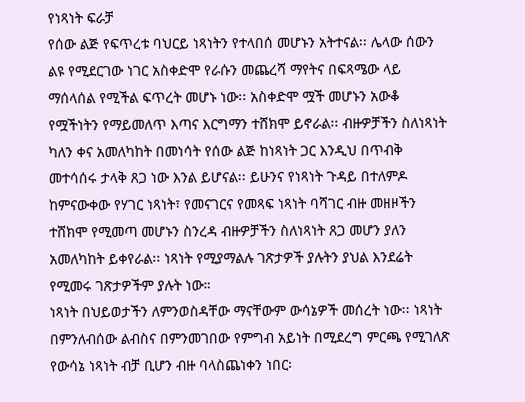የነጻነት ፍራቻ
የሰው ልጅ የፍጥረቱ ባህርይ ነጻነትን የተላበሰ መሆኑን አትተናል፡፡ ሌላው ሰውን ልዩ የሚደርገው ነገር አስቀድሞ የራሱን መጨረሻ ማየትና በፍጻሜው ላይ ማሰላሰል የሚችል ፍጥረት መሆኑ ነው፡፡ አስቀድሞ ሟች መሆኑን አውቆ የሟችነትን የማይመለጥ እጣና እርግማን ተሸክሞ ይኖራል፡፡ ብዙዎቻችን ስለነጻነት ካለን ቀና አመለካከት በመነሳት የሰው ልጅ ከነጻነት ጋር እንዲህ በጥብቅ መተሳሰሩ ታላቅ ጸጋ ነው እንል ይሆናል፡፡ ይሁንና የነጻነት ጉዳይ በተለምዶ ከምናውቀው የሃገር ነጻነት፣ የመናገርና የመጻፍ ነጻነት ባሻገር ብዙ መዘዞችን ተሸክሞ የሚመጣ መሆኑን ስንረዳ ብዙዎቻችን ስለነጻነት ጸጋ መሆን ያለን አመለካከት ይቀየራል፡፡ ነጻነት የሚያማልሉ ገጽታዎች ያሉትን ያህል እንደሬት የሚመሩ ገጽታዎችም ያሉት ነው።
ነጻነት በህይወታችን ለምንወስዳቸው ማናቸውም ውሳኔዎች መሰረት ነው፡፡ ነጻነት በምንለብሰው ልብስና በምንመገበው የምግብ አይነት በሚደረግ ምርጫ የሚገለጽ የውሳኔ ነጻነት ብቻ ቢሆን ብዙ ባላስጨነቀን ነበር፡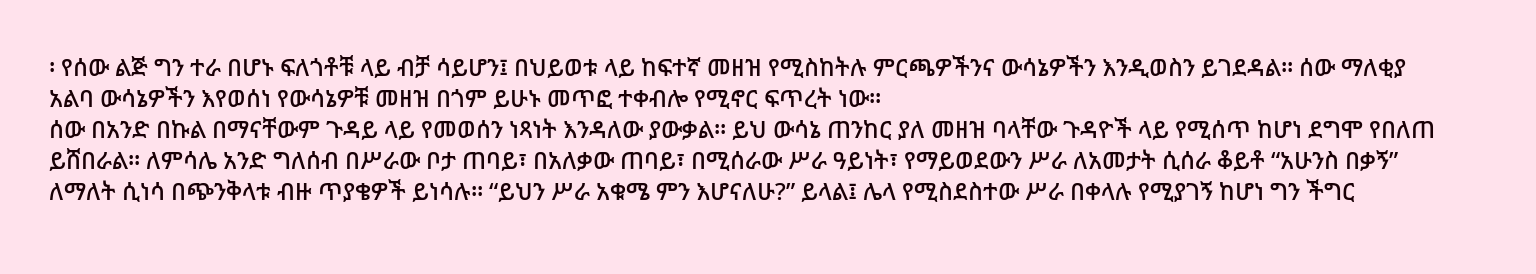፡ የሰው ልጅ ግን ተራ በሆኑ ፍለጎቶቹ ላይ ብቻ ሳይሆን፤ በህይወቱ ላይ ከፍተኛ መዘዝ የሚስከትሉ ምርጫዎችንና ውሳኔዎችን እንዲወስን ይገደዳል፡፡ ሰው ማለቂያ አልባ ውሳኔዎችን እየወሰነ የውሳኔዎቹ መዘዝ በጎም ይሁኑ መጥፎ ተቀብሎ የሚኖር ፍጥረት ነው፡፡
ሰው በአንድ በኩል በማናቸውም ጉዳይ ላይ የመወሰን ነጻነት እንዳለው ያውቃል፡፡ ይህ ውሳኔ ጠንከር ያለ መዘዝ ባላቸው ጉዳዮች ላይ የሚሰጥ ከሆነ ደግሞ የበለጠ ይሸበራል፡፡ ለምሳሌ አንድ ግለሰብ በሥራው ቦታ ጠባይ፣ በአለቃው ጠባይ፣ በሚሰራው ሥራ ዓይነት፣ የማይወደውን ሥራ ለአመታት ሲሰራ ቆይቶ “አሁንስ በቃኝ” ለማለት ሲነሳ በጭንቅላቱ ብዙ ጥያቄዎች ይነሳሉ፡፡ “ይህን ሥራ አቁሜ ምን እሆናለሁ?” ይላል፤ ሌላ የሚስደስተው ሥራ በቀላሉ የሚያገኝ ከሆነ ግን ችግር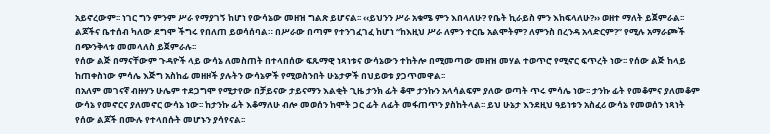አይኖረውም፡፡ ነገር ግን ምንም ሥራ የማያገኝ ከሆነ የውሳኔው መዘዝ ግልጽ ይሆናል፡፡ ‹‹ይህንን ሥራ አቁሜ ምን እበላለሁ? የቤት ኪራይስ ምን እከፍላለሁ?›› ወዘተ ማለት ይጀምራል፡፡ ልጆችና ቤተሰብ ካለው ደግሞ ችግሩ የበለጠ ይወሳሰባል። በሥራው በጣም የተንገፈገፈ ከሆነ “ከእዚህ ሥራ ለምን ተርቤ አልሞትም? ለምንስ በረንዳ አላድርም?” የሚሉ አማራጮች በጭንቅላቱ መመላለስ ይጀምራሉ፡፡
የሰው ልጅ በማናቸውም ጉዳዮች ላይ ውሳኔ ለመስጠት በተላበሰው ፍጹማዊ ነጻነቱና ውሳኔውን ተከትሎ በሚመጣው መዘዝ መሃል ተወጥሮ የሚኖር ፍጥረት ነው፡፡ የሰው ልጅ ከላይ ከጠቀስነው ምሳሌ እጅግ አስከፊ መዘዞች ያሉትን ውሳኔዎች የሚወስንበት ሁኔታዎች በህይወቱ ያጋጥመዋል፡፡
በአለም መገናኛ ብዙሃን ሁሌም ተደጋግሞ የሚታየው በቻይናው ታይናማን እልቂት ጊዜ ታንክ ፊት ቆሞ ታንኩን አላሳልፍም ያለው ወጣት ጥሩ ምሳሌ ነው፡፡ ታንኩ ፊት የመቆምና ያለመቆም ውሳኔ የመኖርና ያለመኖር ውሳኔ ነው፡፡ ከታንኩ ፊት እቆማለሁ ብሎ መወሰን ከሞት ጋር ፊት ለፊት መፋጠጥን ያስከትላል፡፡ ይህ ሁኔታ እንደዚህ ዓይነቱን አስፈሪ ውሳኔ የመወሰን ነጻነት የሰው ልጆች በሙሉ የተላበሱት መሆኑን ያሳየናል፡፡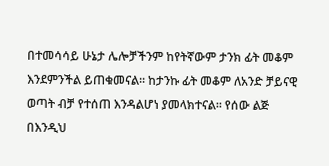በተመሳሳይ ሁኔታ ሌሎቻችንም ከየትኛውም ታንክ ፊት መቆም እንደምንችል ይጠቁመናል፡፡ ከታንኩ ፊት መቆም ለአንድ ቻይናዊ ወጣት ብቻ የተሰጠ እንዳልሆነ ያመላክተናል፡፡ የሰው ልጅ በእንዲህ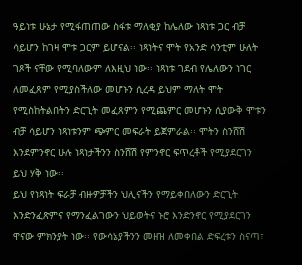ዓይነቱ ሁኔታ የሚፋጠጠው ስፋቱ ማለቂያ ከሌለው ነጻነቱ ጋር ብቻ ሳይሆን ከገዛ ሞቱ ጋርም ይሆናል፡፡ ነጻነትና ሞት የአንድ ሳንቲም ሁለት ገጾች ናቸው የሚባለውም ለእዚህ ነው፡፡ ነጻነቱ ገደብ የሌለውን ነገር ለመፈጸም የሚያስችለው መሆኑን ሲረዳ ይህም ማለት ሞት የሚስከትልበትን ድርጊት መፈጸምን የሚጨምር መሆኑን ሲያውቅ ሞቱን ብቻ ሳይሆን ነጻነቱንም ጭምር መፍራት ይጀምራል፡፡ ሞትን ስንሸሽ እንደምንኖር ሁሉ ነጻነታችንን ስንሸሽ የምንኖር ፍጥረቶች የሚያደርገን ይህ ሃቅ ነው፡፡
ይህ የነጻነት ፍራቻ ብዙዎቻችን ህሊናችን የማይቀበለውን ድርጊት እንድንፈጽምና የማንፈልገውን ህይወትና ኑሮ እንድንኖር የሚያደርገን ዋናው ምክንያት ነው፡፡ የውሳኔያችንን መዘዝ ለመቀበል ድፍረቱን ስናጣ፣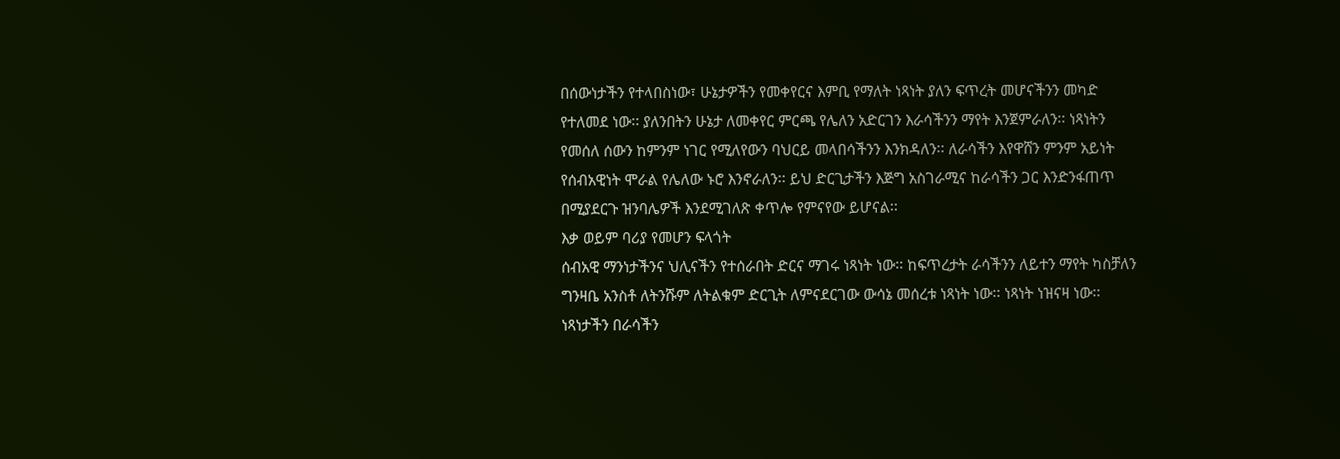በሰውነታችን የተላበስነው፣ ሁኔታዎችን የመቀየርና እምቢ የማለት ነጻነት ያለን ፍጥረት መሆናችንን መካድ የተለመደ ነው፡፡ ያለንበትን ሁኔታ ለመቀየር ምርጫ የሌለን አድርገን እራሳችንን ማየት እንጀምራለን፡፡ ነጻነትን የመሰለ ሰውን ከምንም ነገር የሚለየውን ባህርይ መላበሳችንን እንክዳለን፡፡ ለራሳችን እየዋሸን ምንም አይነት የሰብአዊነት ሞራል የሌለው ኑሮ እንኖራለን፡፡ ይህ ድርጊታችን እጅግ አስገራሚና ከራሳችን ጋር እንድንፋጠጥ በሚያደርጉ ዝንባሌዎች እንደሚገለጽ ቀጥሎ የምናየው ይሆናል፡፡
እቃ ወይም ባሪያ የመሆን ፍላጎት
ሰብአዊ ማንነታችንና ህሊናችን የተሰራበት ድርና ማገሩ ነጻነት ነው፡፡ ከፍጥረታት ራሳችንን ለይተን ማየት ካስቻለን ግንዛቤ አንስቶ ለትንሹም ለትልቁም ድርጊት ለምናደርገው ውሳኔ መሰረቱ ነጻነት ነው፡፡ ነጻነት ነዝናዛ ነው፡፡ ነጻነታችን በራሳችን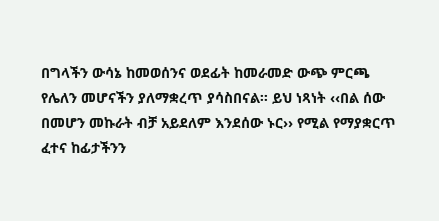በግላችን ውሳኔ ከመወሰንና ወደፊት ከመራመድ ውጭ ምርጫ የሌለን መሆናችን ያለማቋረጥ ያሳስበናል፡፡ ይህ ነጻነት ‹‹በል ሰው በመሆን መኩራት ብቻ አይደለም እንደሰው ኑር›› የሚል የማያቋርጥ ፈተና ከፊታችንን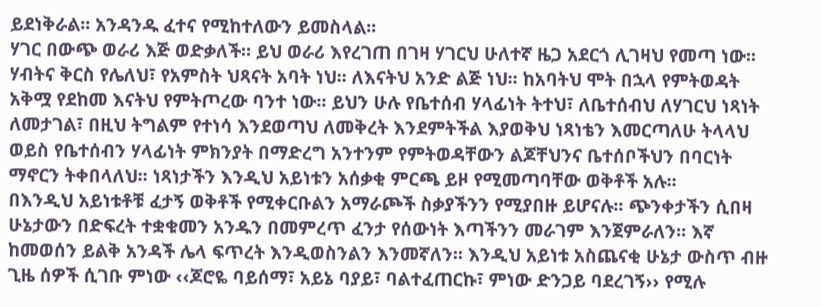ይደነቅራል፡፡ አንዳንዱ ፈተና የሚከተለውን ይመስላል፡፡
ሃገር በውጭ ወራሪ እጅ ወድቃለች። ይህ ወራሪ እየረገጠ በገዛ ሃገርህ ሁለተኛ ዜጋ አደርጎ ሊገዛህ የመጣ ነው፡፡ ሃብትና ቅርስ የሌለህ፣ የአምስት ህጻናት አባት ነህ፡፡ ለእናትህ አንድ ልጅ ነህ፡፡ ከአባትህ ሞት በኋላ የምትወዳት አቅሟ የደከመ እናትህ የምትጦረው ባንተ ነው፡፡ ይህን ሁሉ የቤተሰብ ሃላፊነት ትተህ፣ ለቤተሰብህ ለሃገርህ ነጻነት ለመታገል፣ በዚህ ትግልም የተነሳ እንደወጣህ ለመቅረት እንደምትችል እያወቅህ ነጻነቴን እመርጣለሁ ትላላህ ወይስ የቤተሰብን ሃላፊነት ምክንያት በማድረግ አንተንም የምትወዳቸውን ልጆቸህንና ቤተሰቦችህን በባርነት ማኖርን ትቀበላለህ፡፡ ነጻነታችን እንዲህ አይነቱን አሰቃቂ ምርጫ ይዞ የሚመጣባቸው ወቅቶች አሉ፡፡
በእንዲህ አይነቱቶቹ ፈታኝ ወቅቶች የሚቀርቡልን አማራጮች ስቃያችንን የሚያበዙ ይሆናሉ፡፡ ጭንቀታችን ሲበዛ ሁኔታውን በድፍረት ተቋቁመን አንዱን በመምረጥ ፈንታ የሰውነት እጣችንን መራገም እንጀምራለን፡፡ እኛ ከመወሰን ይልቅ አንዳች ሌላ ፍጥረት እንዲወስንልን እንመኛለን፡፡ እንዲህ አይነቱ አስጨናቂ ሁኔታ ውስጥ ብዙ ጊዜ ሰዎች ሲገቡ ምነው ‹‹ጆሮዬ ባይሰማ፣ አይኔ ባያይ፣ ባልተፈጠርኩ፣ ምነው ድንጋይ ባደረገኝ›› የሚሉ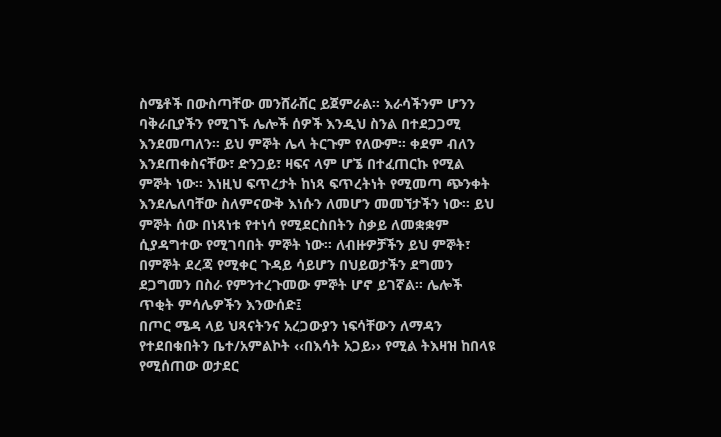ስሜቶች በውስጣቸው መንሸራሸር ይጀምራል፡፡ እራሳችንም ሆንን ባቅራቢያችን የሚገኙ ሌሎች ሰዎች እንዲህ ስንል በተደጋጋሚ እንደመጣለን፡፡ ይህ ምኞት ሌላ ትርጉም የለውም፡፡ ቀደም ብለን እንደጠቀስናቸው፣ ድንጋይ፣ ዛፍና ላም ሆኜ በተፈጠርኩ የሚል ምኞት ነው፡፡ እነዚህ ፍጥረታት ከነጻ ፍጥረትነት የሚመጣ ጭንቀት እንደሌለባቸው ስለምናውቅ እነሱን ለመሆን መመኘታችን ነው፡፡ ይህ ምኞት ሰው በነጻነቱ የተነሳ የሚደርስበትን ስቃይ ለመቋቋም ሲያዳግተው የሚገባበት ምኞት ነው፡፡ ለብዙዎቻችን ይህ ምኞት፣ በምኞት ደረጃ የሚቀር ጉዳይ ሳይሆን በህይወታችን ደግመን ደጋግመን በስራ የምንተረጉመው ምኞት ሆኖ ይገኛል፡፡ ሌሎች ጥቂት ምሳሌዎችን እንውሰድ፤
በጦር ሜዳ ላይ ህጻናትንና አረጋውያን ነፍሳቸውን ለማዳን የተደበቁበትን ቤተ/አምልኮት ‹‹በእሳት አጋይ›› የሚል ትእዛዝ ከበላዩ የሚሰጠው ወታደር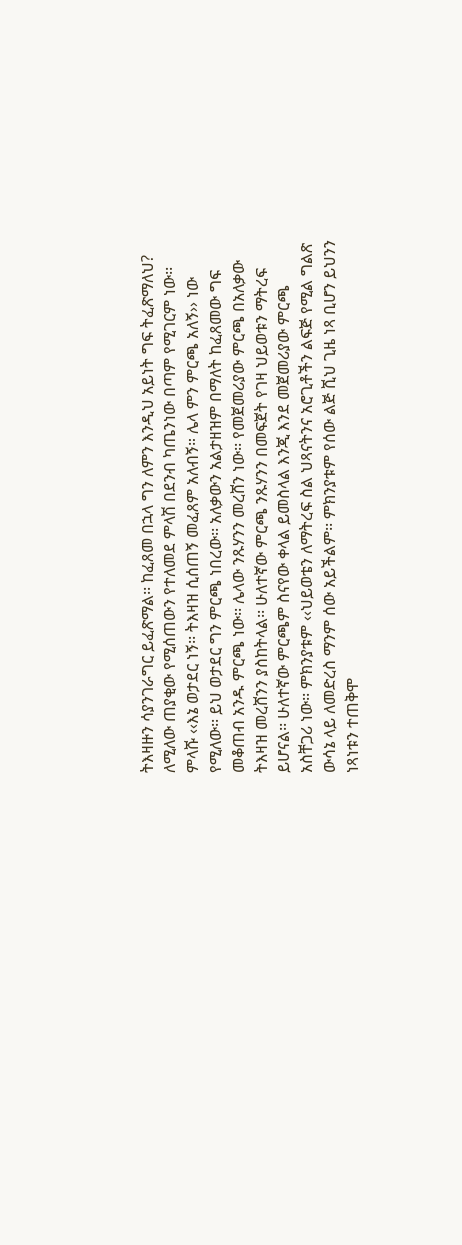ትእዛዙን ሳያንገራግር ይፈጽማል፡፡ ከፈጸመ በኋላ ግን ለምን እንዲህ አይነት ግፍ ትፈጽማለህ? ለሚለው ጠያቂው የሚሰጠውን የተለመደ ምላሽ በደንብ ካጤንነው በጣም የሚገርም ነው፡፡ ምላሹ ‹‹እኔ ወታደር ነኝ፡፡ ትእዛዝ ሲሰጠኝ መፈጸም አለብኝ። ሌላ ምን ምርጫ አለኝ›› ነው የሚለው፡፡ ይህ ወታደር ግን ምርጫ ነበረው፡፡ አለቃውን አልታዘዝም በማለት ከፈጸመው ግፍ መቆጠብ አንዱ ምርጫ ነው፡፡ ሌላው ንጹሃንን መረሸን ነው፡፡ የመጀመሪያው ምርጫ በአለቃው ትእዛዝ መረሸንን ያስከትላል፡፡ ሁለተኛው ምርጫ ንጹሃንን በመፍጀት የገዛ ህይወቱን ማትረፍ ይሆናል፡፡ ሁለተኛው ምርጫም ስናየው ቀላል ይመስላል እንጂ እንደ መጀመሪያው ምርጫ አስቸጋሪ ነው፡፡ ምክንያቱም ‹‹ህይወቴን ለማትረፍ ስል ህጻናትንና አሮጊቶችን ልፍጅ የሚል ግልጽ ውሳኔ ላይ ለመድረስ ማንም ሰው አይችልም፡፡ ምክንያቱም የሰው ልጅ ሺህ ጊዜ ነጻ ቢሆን ይህንን ነጻነቱን ተጠቅሞ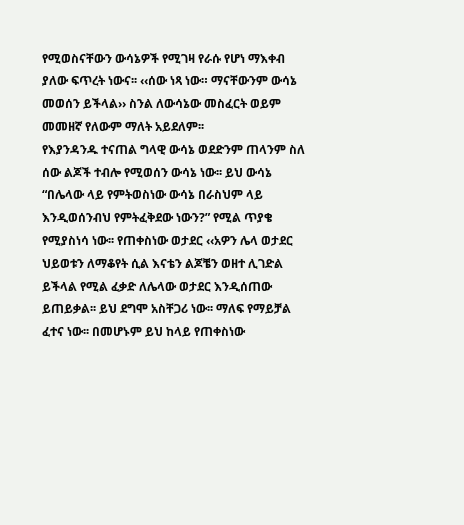የሚወስናቸውን ውሳኔዎች የሚገዛ የራሱ የሆነ ማእቀብ ያለው ፍጥረት ነውና፡፡ ‹‹ሰው ነጻ ነው። ማናቸውንም ውሳኔ መወሰን ይችላል›› ስንል ለውሳኔው መስፈርት ወይም መመዘኛ የለውም ማለት አይደለም፡፡
የእያንዳንዱ ተናጠል ግላዊ ውሳኔ ወደድንም ጠላንም ስለ ሰው ልጆች ተብሎ የሚወሰን ውሳኔ ነው፡፡ ይህ ውሳኔ “በሌላው ላይ የምትወስነው ውሳኔ በራስህም ላይ እንዲወሰንብህ የምትፈቅደው ነውን?” የሚል ጥያቄ የሚያስነሳ ነው፡፡ የጠቀስነው ወታደር ‹‹አዎን ሌላ ወታደር ህይወቱን ለማቆየት ሲል እናቴን ልጆቼን ወዘተ ሊገድል ይችላል የሚል ፈቃድ ለሌላው ወታደር እንዲሰጠው ይጠይቃል፡፡ ይህ ደግሞ አስቸጋሪ ነው፡፡ ማለፍ የማይቻል ፈተና ነው፡፡ በመሆኑም ይህ ከላይ የጠቀስነው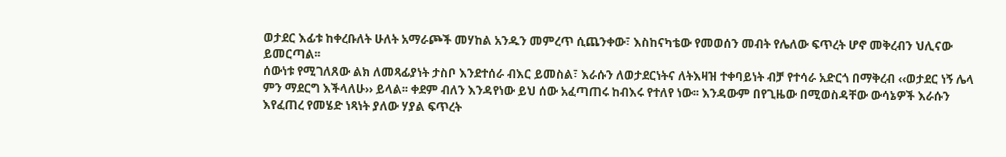ወታደር እፊቱ ከቀረቡለት ሁለት አማራጮች መሃከል አንዱን መምረጥ ሲጨንቀው፣ እስከናካቴው የመወሰን መብት የሌለው ፍጥረት ሆኖ መቅረብን ህሊናው ይመርጣል፡፡
ሰውነቱ የሚገለጸው ልክ ለመጻፊያነት ታስቦ እንደተሰራ ብእር ይመስል፣ እራሱን ለወታደርነትና ለትእዛዝ ተቀባይነት ብቻ የተሳራ አድርጎ በማቅረብ ‹‹ወታደር ነኝ ሌላ ምን ማደርግ እችላለሁ›› ይላል፡፡ ቀደም ብለን እንዳየነው ይህ ሰው አፈጣጠሩ ከብእሩ የተለየ ነው፡፡ እንዳውም በየጊዜው በሚወስዳቸው ውሳኔዎች እራሱን እየፈጠረ የመሄድ ነጻነት ያለው ሃያል ፍጥረት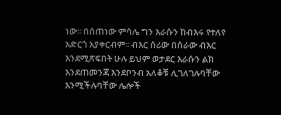ነው፡፡ በሰጠነው ምሳሌ ግን እራሱን ከብእሩ የተለየ አድርጎ አያቀርብም፡፡ ብእር ሰሪው በሰራው ብእር እንደሚጽፍበት ሁሉ ይህም ወታደር እራሱን ልክ እንደጠመንጃ እንደቦንብ አለቆቹ ሊገለገሉባቸው እንሚችሉባቸው ሌሎች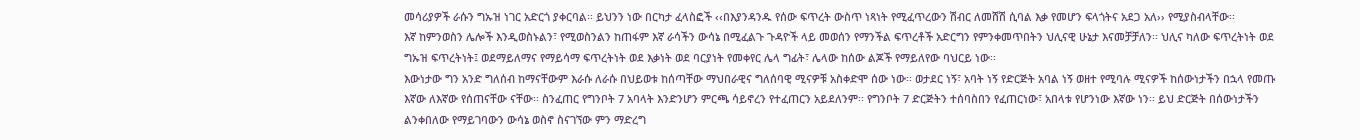መሳሪያዎች ራሱን ግኡዝ ነገር አድርጎ ያቀርባል፡፡ ይህንን ነው በርካታ ፈላስፎች ‹‹በእያንዳንዱ የሰው ፍጥረት ውስጥ ነጻነት የሚፈጥረውን ሽብር ለመሸሽ ሲባል እቃ የመሆን ፍላጎትና አደጋ አለ›› የሚያስብላቸው፡፡
እኛ ከምንወስን ሌሎች እንዲወስኑልን፣ የሚወስንልን ከጠፋም እኛ ራሳችን ውሳኔ በሚፈልጉ ጉዳዮች ላይ መወሰን የማንችል ፍጥረቶች አድርግን የምንቀመጥበትን ህሊናዊ ሁኔታ እናመቻቻለን፡፡ ህሊና ካለው ፍጥረትነት ወደ ግኡዝ ፍጥረትነት፤ ወደማይለማና የማይሳማ ፍጥረትነት ወደ እቃነት ወደ ባርያነት የመቀየር ሌላ ግፊት፣ ሌላው ከሰው ልጆች የማይለየው ባህርይ ነው፡፡
እውነታው ግን አንድ ግለሰብ ከማናቸውም እራሱ ለራሱ በህይወቱ ከሰጣቸው ማህበራዊና ግለሰባዊ ሚናዎቹ አስቀድሞ ሰው ነው፡፡ ወታደር ነኝ፣ አባት ነኝ የድርጅት አባል ነኝ ወዘተ የሚባሉ ሚናዎች ከሰውነታችን በኋላ የመጡ እኛው ለእኛው የሰጠናቸው ናቸው፡፡ ስንፈጠር የግንቦት 7 አባላት እንድንሆን ምርጫ ሳይኖረን የተፈጠርን አይደለንም፡፡ የግንቦት 7 ድርጅትን ተሰባስበን የፈጠርነው፣ አበላቱ የሆንነው እኛው ነን፡፡ ይህ ድርጅት በሰውነታችን ልንቀበለው የማይገባውን ውሳኔ ወስኖ ስናገኘው ምን ማድረግ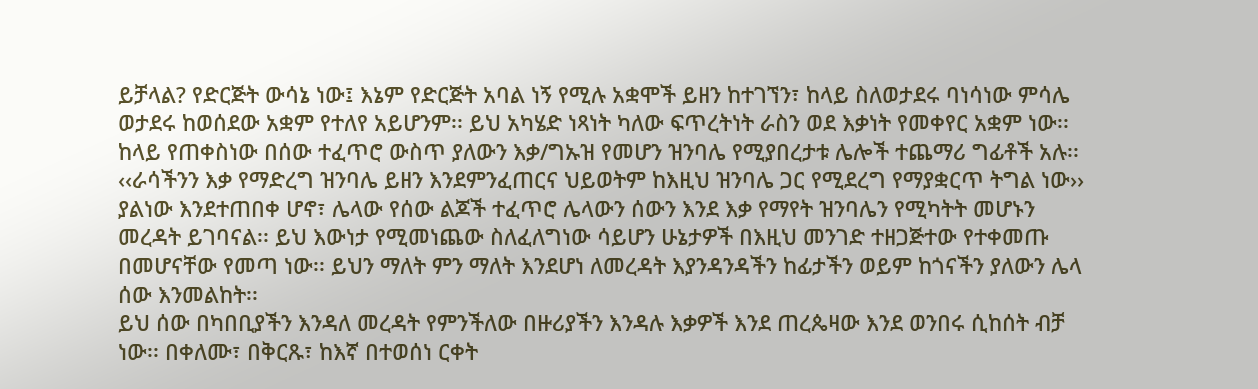ይቻላል? የድርጅት ውሳኔ ነው፤ እኔም የድርጅት አባል ነኝ የሚሉ አቋሞች ይዘን ከተገኘን፣ ከላይ ስለወታደሩ ባነሳነው ምሳሌ ወታደሩ ከወሰደው አቋም የተለየ አይሆንም፡፡ ይህ አካሄድ ነጻነት ካለው ፍጥረትነት ራስን ወደ እቃነት የመቀየር አቋም ነው፡፡
ከላይ የጠቀስነው በሰው ተፈጥሮ ውስጥ ያለውን እቃ/ግኡዝ የመሆን ዝንባሌ የሚያበረታቱ ሌሎች ተጨማሪ ግፊቶች አሉ፡፡ ‹‹ራሳችንን እቃ የማድረግ ዝንባሌ ይዘን እንደምንፈጠርና ህይወትም ከእዚህ ዝንባሌ ጋር የሚደረግ የማያቋርጥ ትግል ነው›› ያልነው እንደተጠበቀ ሆኖ፣ ሌላው የሰው ልጆች ተፈጥሮ ሌላውን ሰውን እንደ እቃ የማየት ዝንባሌን የሚካትት መሆኑን መረዳት ይገባናል፡፡ ይህ እውነታ የሚመነጨው ስለፈለግነው ሳይሆን ሁኔታዎች በእዚህ መንገድ ተዘጋጅተው የተቀመጡ በመሆናቸው የመጣ ነው፡፡ ይህን ማለት ምን ማለት እንደሆነ ለመረዳት እያንዳንዳችን ከፊታችን ወይም ከጎናችን ያለውን ሌላ ሰው እንመልከት፡፡
ይህ ሰው በካበቢያችን እንዳለ መረዳት የምንችለው በዙሪያችን እንዳሉ እቃዎች እንደ ጠረጴዛው እንደ ወንበሩ ሲከሰት ብቻ ነው፡፡ በቀለሙ፣ በቅርጹ፣ ከእኛ በተወሰነ ርቀት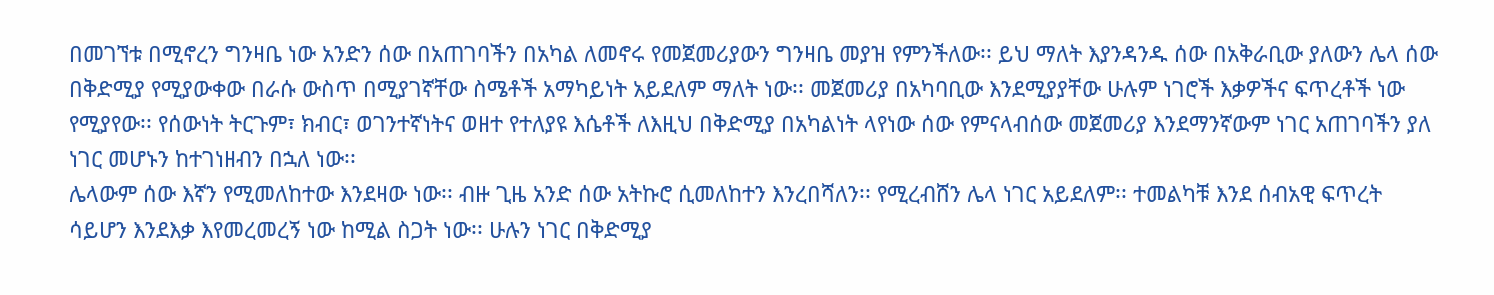በመገኘቱ በሚኖረን ግንዛቤ ነው አንድን ሰው በአጠገባችን በአካል ለመኖሩ የመጀመሪያውን ግንዛቤ መያዝ የምንችለው፡፡ ይህ ማለት እያንዳንዱ ሰው በአቅራቢው ያለውን ሌላ ሰው በቅድሚያ የሚያውቀው በራሱ ውስጥ በሚያገኛቸው ስሜቶች አማካይነት አይደለም ማለት ነው፡፡ መጀመሪያ በአካባቢው እንደሚያያቸው ሁሉም ነገሮች እቃዎችና ፍጥረቶች ነው የሚያየው፡፡ የሰውነት ትርጉም፣ ክብር፣ ወገንተኛነትና ወዘተ የተለያዩ እሴቶች ለእዚህ በቅድሚያ በአካልነት ላየነው ሰው የምናላብሰው መጀመሪያ እንደማንኛውም ነገር አጠገባችን ያለ ነገር መሆኑን ከተገነዘብን በኋለ ነው፡፡
ሌላውም ሰው እኛን የሚመለከተው እንደዛው ነው፡፡ ብዙ ጊዜ አንድ ሰው አትኩሮ ሲመለከተን እንረበሻለን፡፡ የሚረብሸን ሌላ ነገር አይደለም፡፡ ተመልካቹ እንደ ሰብአዊ ፍጥረት ሳይሆን እንደእቃ እየመረመረኝ ነው ከሚል ስጋት ነው፡፡ ሁሉን ነገር በቅድሚያ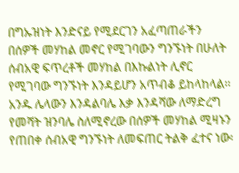በግኡዝነት እንድናይ የሚደርገን አፈጣጠራችን በሰዎች መሃከል መኖር የሚገባውን ግንኙነት በሁለት ሰብአዊ ፍጥረቶች መሃከል በእኩልነት ሊኖር የሚገባው ግንኙነት እንዳይሆን አጥብቆ ይከላከላል፡፡ አንዱ ሌላውን እንዳልባሌ እቃ እንዳሻው ለማድረግ የመሻት ዝንባሌ ስለሚኖረው በሰዎች መሃከል ሚዛኑን የጠበቀ ሰብአዊ ግንኙነት ለመፍጠር ትልቅ ፈተና ነው፡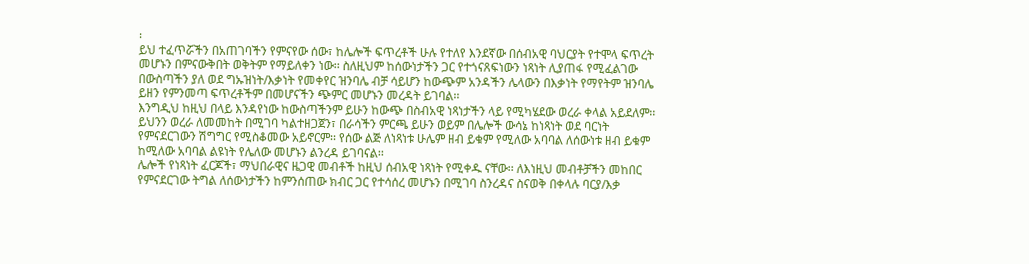፡
ይህ ተፈጥሯችን በአጠገባችን የምናየው ሰው፣ ከሌሎች ፍጥረቶች ሁሉ የተለየ እንደኛው በሰብአዊ ባህርያት የተሞላ ፍጥረት መሆኑን በምናውቅበት ወቅትም የማይለቀን ነው፡፡ ስለዚህም ከሰውነታችን ጋር የተጎናጸፍነውን ነጻነት ሊያጠፋ የሚፈልገው በውስጣችን ያለ ወደ ግኡዝነት/እቃነት የመቀየር ዝንባሌ ብቻ ሳይሆን ከውጭም አንዳችን ሌላውን በእቃነት የማየትም ዝንባሌ ይዘን የምንመጣ ፍጥረቶችም በመሆናችን ጭምር መሆኑን መረዳት ይገባል፡፡
እንግዲህ ከዚህ በላይ እንዳየነው ከውስጣችንም ይሁን ከውጭ በስብአዊ ነጻነታችን ላይ የሚካሄደው ወረራ ቀላል አይደለም፡፡ ይህንን ወረራ ለመመከት በሚገባ ካልተዘጋጀን፣ በራሳችን ምርጫ ይሁን ወይም በሌሎች ውሳኔ ከነጻነት ወደ ባርነት የምናደርገውን ሽግግር የሚስቆመው አይኖርም፡፡ የሰው ልጅ ለነጻነቱ ሁሌም ዘብ ይቁም የሚለው አባባል ለሰውነቱ ዘብ ይቁም ከሚለው አባባል ልዩነት የሌለው መሆኑን ልንረዳ ይገባናል፡፡
ሌሎች የነጻነት ፈርጆች፣ ማህበራዊና ዜጋዊ መብቶች ከዚህ ሰብአዊ ነጻነት የሚቀዱ ናቸው፡፡ ለእነዚህ መብቶቻችን መከበር የምናደርገው ትግል ለሰውነታችን ከምንሰጠው ክብር ጋር የተሳሰረ መሆኑን በሚገባ ስንረዳና ስናወቅ በቀላሉ ባርያ/እቃ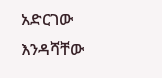አድርገው እንዳሻቸው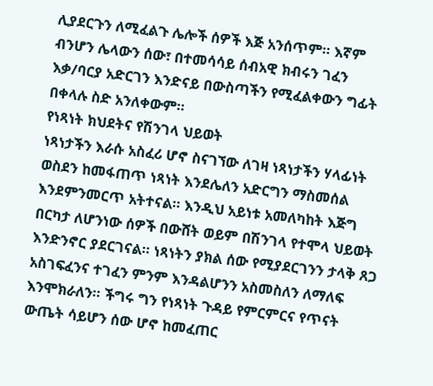ሊያደርጉን ለሚፈልጉ ሌሎች ሰዎች እጅ አንሰጥም፡፡ እኛም ብንሆን ሌላውን ሰው፣ በተመሳሳይ ሰብአዊ ክብሩን ገፈን እቃ/ባርያ አድርገን እንድናይ በውስጣችን የሚፈልቀውን ግፊት በቀላሉ ስድ አንለቀውም፡፡
የነጻነት ክህደትና የሽንገላ ህይወት
ነጻነታችን እራሱ አስፈሪ ሆኖ ስናገኘው ለገዛ ነጻነታችን ሃላፊነት ወስደን ከመፋጠጥ ነጻነት እንደሌለን አድርግን ማስመሰል እንደምንመርጥ አትተናል፡፡ እንዲህ አይነቱ አመለካከት እጅግ በርካታ ለሆንነው ሰዎች በውሸት ወይም በሽንገላ የተሞላ ህይወት እንድንኖር ያደርገናል፡፡ ነጻነትን ያክል ሰው የሚያደርገንን ታላቅ ጸጋ አስገፍፈንና ተገፈን ምንም እንዳልሆንን አስመስለን ለማለፍ እንሞክራለን፡፡ ችግሩ ግን የነጻነት ጉዳይ የምርምርና የጥናት ውጤት ሳይሆን ሰው ሆኖ ከመፈጠር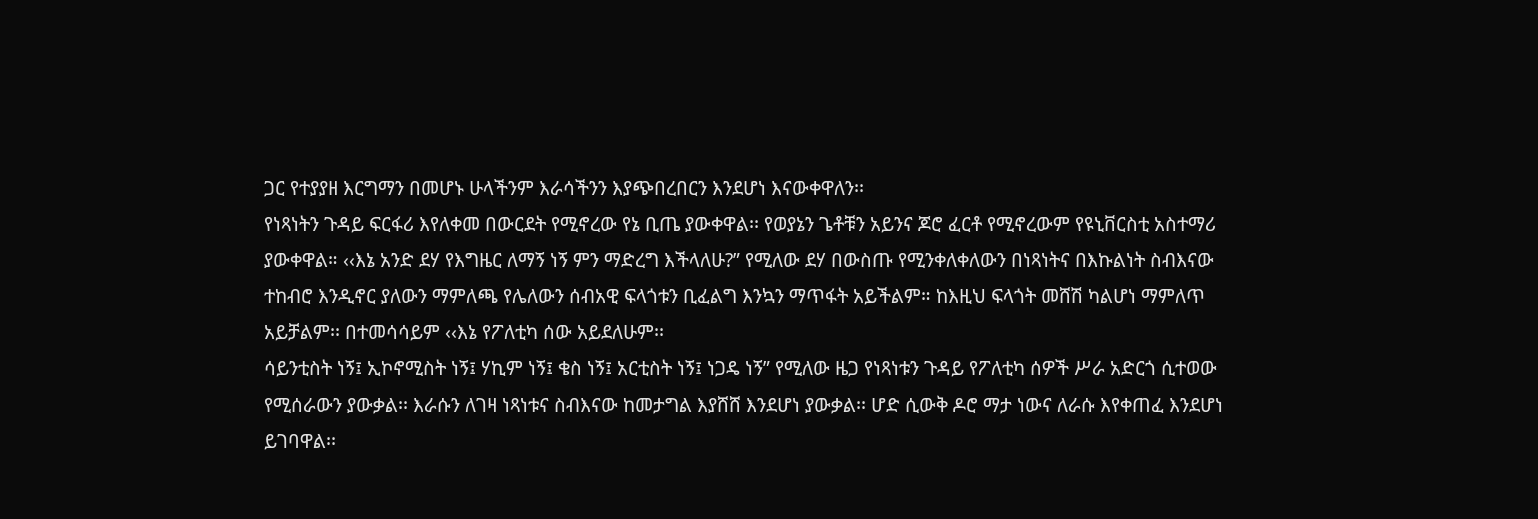ጋር የተያያዘ እርግማን በመሆኑ ሁላችንም እራሳችንን እያጭበረበርን እንደሆነ እናውቀዋለን፡፡
የነጻነትን ጉዳይ ፍርፋሪ እየለቀመ በውርደት የሚኖረው የኔ ቢጤ ያውቀዋል፡፡ የወያኔን ጌቶቹን አይንና ጆሮ ፈርቶ የሚኖረውም የዩኒቨርስቲ አስተማሪ ያውቀዋል። ‹‹እኔ አንድ ደሃ የእግዜር ለማኝ ነኝ ምን ማድረግ እችላለሁ?” የሚለው ደሃ በውስጡ የሚንቀለቀለውን በነጻነትና በእኩልነት ስብእናው ተከብሮ እንዲኖር ያለውን ማምለጫ የሌለውን ሰብአዊ ፍላጎቱን ቢፈልግ እንኳን ማጥፋት አይችልም። ከእዚህ ፍላጎት መሸሽ ካልሆነ ማምለጥ አይቻልም፡፡ በተመሳሳይም ‹‹እኔ የፖለቲካ ሰው አይደለሁም፡፡
ሳይንቲስት ነኝ፤ ኢኮኖሚስት ነኝ፤ ሃኪም ነኝ፤ ቄስ ነኝ፤ አርቲስት ነኝ፤ ነጋዴ ነኝ” የሚለው ዜጋ የነጻነቱን ጉዳይ የፖለቲካ ሰዎች ሥራ አድርጎ ሲተወው የሚሰራውን ያውቃል፡፡ እራሱን ለገዛ ነጻነቱና ስብእናው ከመታግል እያሸሸ እንደሆነ ያውቃል፡፡ ሆድ ሲውቅ ዶሮ ማታ ነውና ለራሱ እየቀጠፈ እንደሆነ ይገባዋል፡፡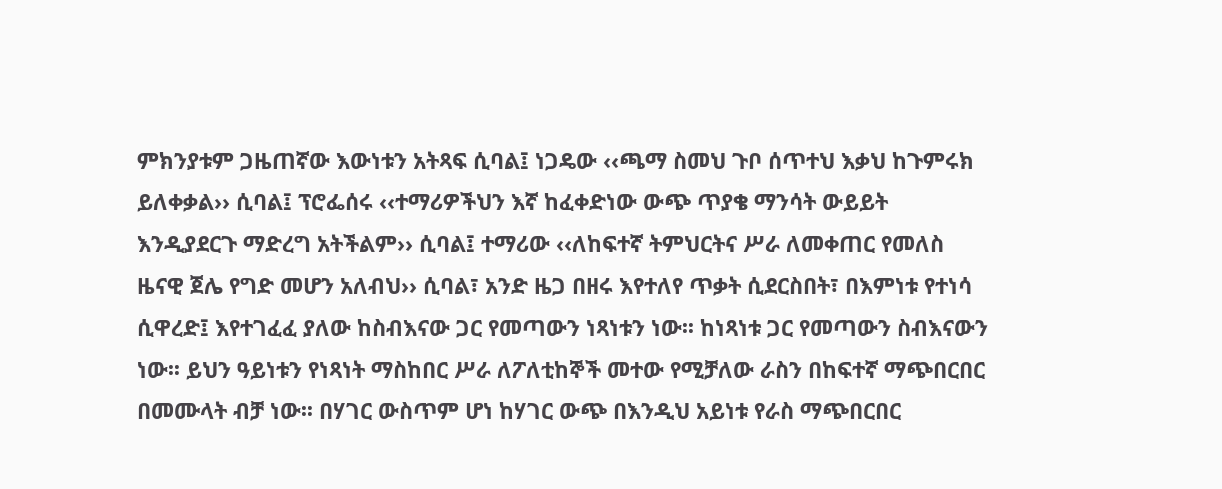ምክንያቱም ጋዜጠኛው እውነቱን አትጻፍ ሲባል፤ ነጋዴው ‹‹ጫማ ስመህ ጉቦ ሰጥተህ እቃህ ከጉምሩክ ይለቀቃል›› ሲባል፤ ፕሮፌሰሩ ‹‹ተማሪዎችህን እኛ ከፈቀድነው ውጭ ጥያቄ ማንሳት ውይይት እንዲያደርጉ ማድረግ አትችልም›› ሲባል፤ ተማሪው ‹‹ለከፍተኛ ትምህርትና ሥራ ለመቀጠር የመለስ ዜናዊ ጀሌ የግድ መሆን አለብህ›› ሲባል፣ አንድ ዜጋ በዘሩ እየተለየ ጥቃት ሲደርስበት፣ በእምነቱ የተነሳ ሲዋረድ፤ እየተገፈፈ ያለው ከስብእናው ጋር የመጣውን ነጻነቱን ነው፡፡ ከነጻነቱ ጋር የመጣውን ስብእናውን ነው፡፡ ይህን ዓይነቱን የነጻነት ማስከበር ሥራ ለፖለቲከኞች መተው የሚቻለው ራስን በከፍተኛ ማጭበርበር በመሙላት ብቻ ነው፡፡ በሃገር ውስጥም ሆነ ከሃገር ውጭ በእንዲህ አይነቱ የራስ ማጭበርበር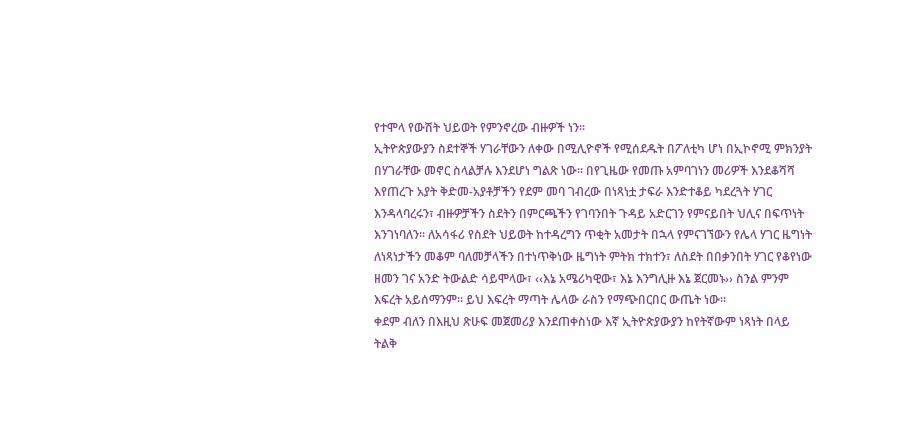የተሞላ የውሽት ህይወት የምንኖረው ብዙዎች ነን፡፡
ኢትዮጵያውያን ስደተኞች ሃገራቸውን ለቀው በሚሊዮኖች የሚሰደዱት በፖለቲካ ሆነ በኢኮኖሚ ምክንያት በሃገራቸው መኖር ስላልቻሉ እንደሆነ ግልጽ ነው፡፡ በየጊዜው የመጡ አምባገነን መሪዎች እንደቆሻሻ እየጠረጉ አያት ቅድመ-አያቶቻችን የደም መባ ገብረው በነጻነቷ ታፍራ እንድተቆይ ካደረጓት ሃገር እንዳላባረሩን፣ ብዙዎቻችን ስደትን በምርጫችን የገባንበት ጉዳይ አድርገን የምናይበት ህሊና በፍጥነት እንገነባለን፡፡ ለአሳፋሪ የስደት ህይወት ከተዳረግን ጥቂት አመታት በኋላ የምናገኘውን የሌላ ሃገር ዜግነት ለነጻነታችን መቆም ባለመቻላችን በተነጥቅነው ዜግነት ምትክ ተክተን፣ ለስደት በበቃንበት ሃገር የቆየነው ዘመን ገና አንድ ትውልድ ሳይሞላው፣ ‹‹እኔ አሜሪካዊው፣ እኔ እንግሊዙ እኔ ጀርመኑ›› ስንል ምንም እፍረት አይሰማንም፡፡ ይህ እፍረት ማጣት ሌላው ራስን የማጭበርበር ውጤት ነው፡፡
ቀደም ብለን በእዚህ ጽሁፍ መጀመሪያ እንደጠቀስነው እኛ ኢትዮጵያውያን ከየትኛውም ነጻነት በላይ ትልቅ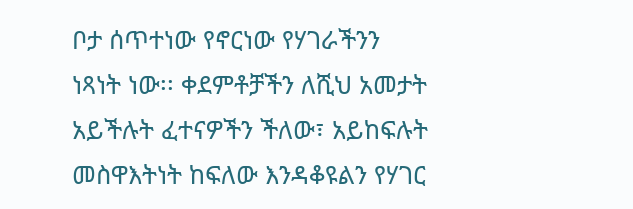ቦታ ሰጥተነው የኖርነው የሃገራችንን ነጻነት ነው፡፡ ቀደምቶቻችን ለሺህ አመታት አይችሉት ፈተናዎችን ችለው፣ አይከፍሉት መስዋእትነት ከፍለው እንዳቆዩልን የሃገር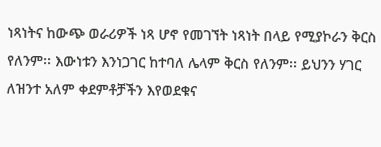ነጻነትና ከውጭ ወራሪዎች ነጻ ሆኖ የመገኘት ነጻነት በላይ የሚያኮራን ቅርስ የለንም፡፡ እውነቱን እንነጋገር ከተባለ ሌላም ቅርስ የለንም፡፡ ይህንን ሃገር ለዝንተ አለም ቀደምቶቻችን እየወደቁና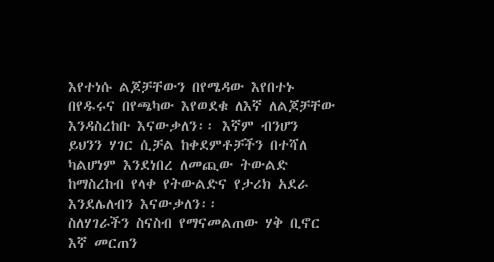እየተነሱ ልጆቻቸውን በየሜዳው እየበተኑ በየዱሩና በየጫካው እየወደቁ ለእኛ ለልጆቻቸው እንዳስረከቡ እናውቃለን፡፡ እኛም ብንሆን ይህንን ሃገር ሲቻል ከቀደምቶቻችን በተሻለ ካልሆነም እንደነበረ ለመጪው ትውልድ ከማስረከብ የላቀ የትውልድና የታሪክ አደራ እንደሌለብን እናውቃለን፡፡
ስለሃገራችን ስናስብ የማናመልጠው ሃቅ ቢኖር እኛ መርጠን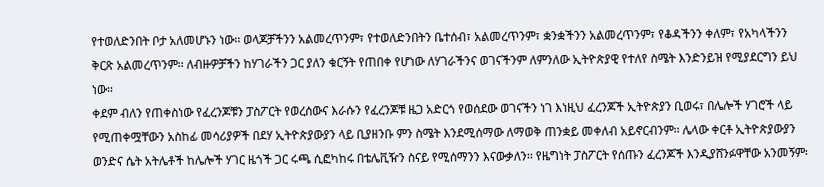የተወለድንበት ቦታ አለመሆኑን ነው፡፡ ወላጆቻችንን አልመረጥንም፣ የተወለድንበትን ቤተሰብ፣ አልመረጥንም፣ ቋንቋችንን አልመረጥንም፣ የቆዳችንን ቀለም፣ የአካላችንን ቅርጽ አልመረጥንም፡፡ ለብዙዎቻችን ከሃገራችን ጋር ያለን ቁርኝት የጠበቀ የሆነው ለሃገራችንና ወገናችንም ለምንለው ኢትዮጵያዊ የተለየ ስሜት እንድንይዝ የሚያደርግን ይህ ነው፡፡
ቀደም ብለን የጠቀስነው የፈረንጆቹን ፓስፖርት የወረሰውና እራሱን የፈረንጆቹ ዜጋ አድርጎ የወሰደው ወገናችን ነገ እነዚህ ፈረንጆች ኢትዮጵያን ቢወሩ፣ በሌሎች ሃገሮች ላይ የሚጠቀሟቸውን አስከፊ መሳሪያዎች በደሃ ኢትዮጵያውያን ላይ ቢያዘንቡ ምን ስሜት እንደሚሰማው ለማወቅ ጠንቋይ መቀለብ አይኖርብንም፡፡ ሌላው ቀርቶ ኢትዮጵያውያን ወንድና ሴት አትሌቶች ከሌሎች ሃገር ዜጎች ጋር ሩጫ ሲፎካከሩ በቴሌቪዥን ስናይ የሚሰማንን እናውቃለን፡፡ የዜግነት ፓስፖርት የሰጡን ፈረንጆች እንዲያሸንፉዋቸው አንመኝም፡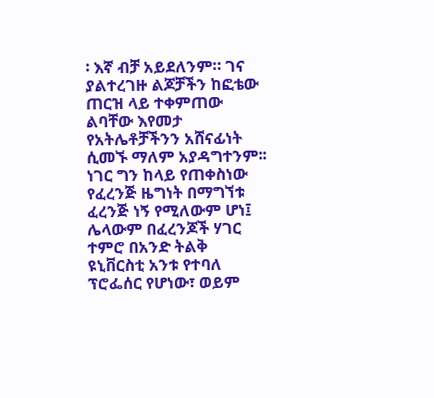፡ እኛ ብቻ አይደለንም። ገና ያልተረገዙ ልጆቻችን ከፎቴው ጠርዝ ላይ ተቀምጠው ልባቸው እየመታ የአትሌቶቻችንን አሸናፊነት ሲመኙ ማለም አያዳግተንም፡፡
ነገር ግን ከላይ የጠቀስነው የፈረንጅ ዜግነት በማግኘቱ ፈረንጅ ነኝ የሚለውም ሆነ፤ ሌላውም በፈረንጆች ሃገር ተምሮ በአንድ ትልቅ ዩኒቨርስቲ አንቱ የተባለ ፕሮፌሰር የሆነው፣ ወይም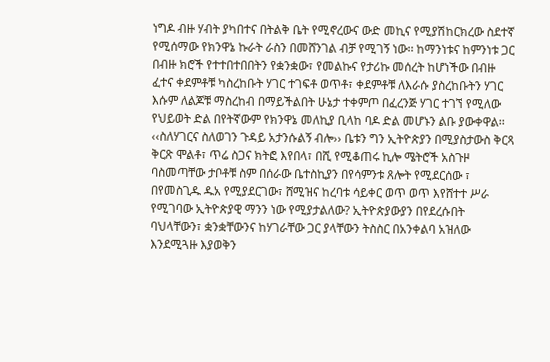ነግዶ ብዙ ሃብት ያካበተና በትልቅ ቤት የሚኖረውና ውድ መኪና የሚያሽከርክረው ስደተኛ የሚሰማው የክንዋኔ ኩራት ራስን በመሸንገል ብቻ የሚገኝ ነው፡፡ ከማንነቱና ከምንነቱ ጋር በብዙ ክሮች የተተበተበበትን የቋንቋው፣ የመልኩና የታሪኩ መሰረት ከሆነችው በብዙ ፈተና ቀደምቶቹ ካስረከቡት ሃገር ተገፍቶ ወጥቶ፣ ቀደምቶቹ ለእራሱ ያስረከቡትን ሃገር እሱም ለልጆቹ ማስረከብ በማይችልበት ሁኔታ ተቀምጦ በፈረንጅ ሃገር ተገኘ የሚለው የህይወት ድል በየትኛውም የክንዋኔ መለኪያ ቢላከ ባዶ ድል መሆኑን ልቡ ያውቀዋል፡፡
‹‹ስለሃገርና ስለወገን ጉዳይ አታንሱልኝ ብሎ›› ቤቱን ግን ኢትዮጵያን በሚያስታውስ ቅርጻ ቅርጽ ሞልቶ፣ ጥሬ ስጋና ክትፎ እየበላ፣ በሺ የሚቆጠሩ ኪሎ ሜትሮች አስጉዞ ባስመጣቸው ታቦቶቹ ስም በሰራው ቤተስኪያን በየሳምንቱ ጸሎት የሚደርሰው ፣ በየመስጊዱ ዱአ የሚያደርገው፣ ሸሚዝና ከረባቱ ሳይቀር ወጥ ወጥ እየሸተተ ሥራ የሚገባው ኢትዮጵያዊ ማንን ነው የሚያታልለው? ኢትዮጵያውያን በየደረሱበት ባህላቸውን፣ ቋንቋቸውንና ከሃገራቸው ጋር ያላቸውን ትስስር በአንቀልባ አዝለው እንደሚጓዙ እያወቅን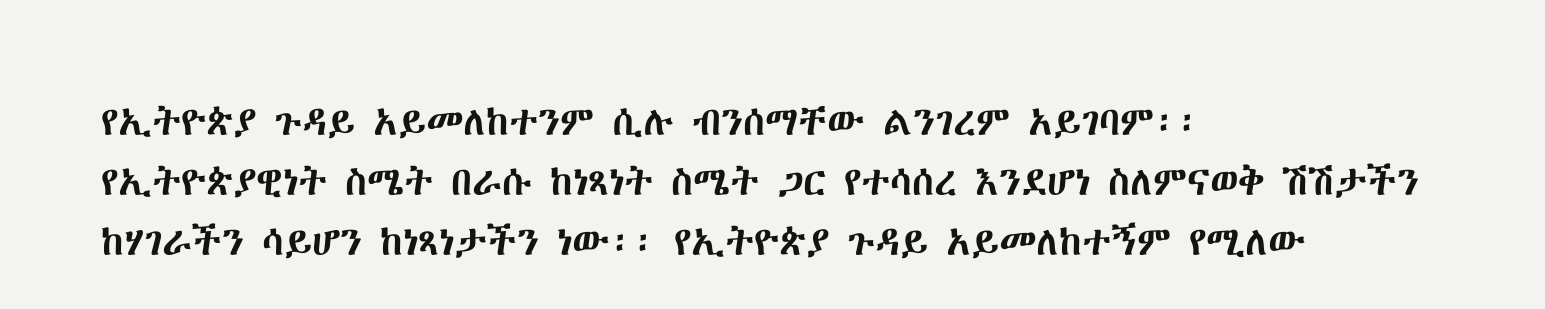የኢትዮጵያ ጉዳይ አይመለከተንም ሲሉ ብንሰማቸው ልንገረም አይገባም፡፡ የኢትዮጵያዊነት ስሜት በራሱ ከነጻነት ስሜት ጋር የተሳሰረ እንደሆነ ስለምናወቅ ሽሽታችን ከሃገራችን ሳይሆን ከነጻነታችን ነው፡፡ የኢትዮጵያ ጉዳይ አይመለከተኝም የሚለው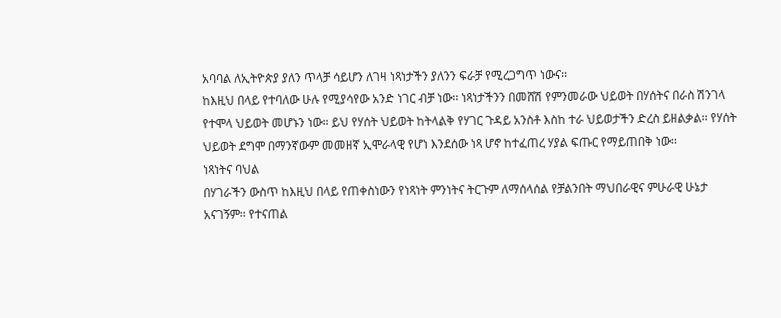አባባል ለኢትዮጵያ ያለን ጥላቻ ሳይሆን ለገዛ ነጻነታችን ያለንን ፍራቻ የሚረጋግጥ ነውና፡፡
ከእዚህ በላይ የተባለው ሁሉ የሚያሳየው አንድ ነገር ብቻ ነው፡፡ ነጻነታችንን በመሸሽ የምንመራው ህይወት በሃሰትና በራስ ሽንገላ የተሞላ ህይወት መሆኑን ነው። ይህ የሃሰት ህይወት ከትላልቅ የሃገር ጉዳይ አንስቶ እስከ ተራ ህይወታችን ድረስ ይዘልቃል፡፡ የሃሰት ህይወት ደግሞ በማንኛውም መመዘኛ ኢሞራላዊ የሆነ እንደሰው ነጻ ሆኖ ከተፈጠረ ሃያል ፍጡር የማይጠበቅ ነው፡፡
ነጻነትና ባህል
በሃገራችን ውስጥ ከእዚህ በላይ የጠቀስነውን የነጻነት ምንነትና ትርጉም ለማሰላሰል የቻልንበት ማህበራዊና ምሁራዊ ሁኔታ አናገኝም፡፡ የተናጠል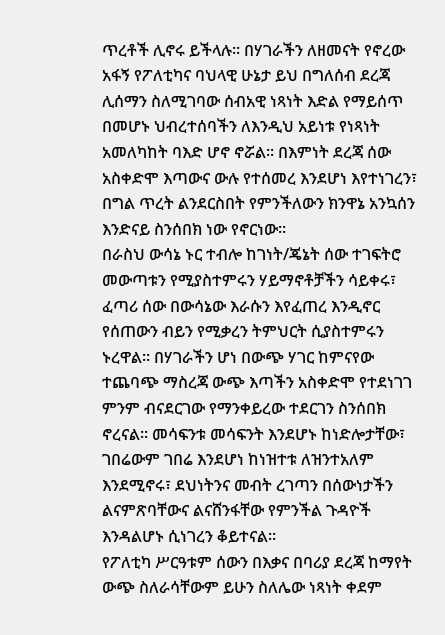ጥረቶች ሊኖሩ ይችላሉ፡፡ በሃገራችን ለዘመናት የኖረው አፋኝ የፖለቲካና ባህላዊ ሁኔታ ይህ በግለሰብ ደረጃ ሊሰማን ስለሚገባው ሰብአዊ ነጻነት እድል የማይሰጥ በመሆኑ ህብረተሰባችን ለእንዲህ አይነቱ የነጻነት አመለካከት ባእድ ሆኖ ኖሯል፡፡ በእምነት ደረጃ ሰው አስቀድሞ እጣውና ውሉ የተሰመረ እንደሆነ እየተነገረን፣ በግል ጥረት ልንደርስበት የምንችለውን ክንዋኔ አንኳሰን እንድናይ ስንሰበክ ነው የኖርነው፡፡
በራስህ ውሳኔ ኑር ተብሎ ከገነት/ጄኔት ሰው ተገፍትሮ መውጣቱን የሚያስተምሩን ሃይማኖቶቻችን ሳይቀሩ፣ ፈጣሪ ሰው በውሳኔው እራሱን እየፈጠረ እንዲኖር የሰጠውን ብይን የሚቃረን ትምህርት ሲያስተምሩን ኑረዋል፡፡ በሃገራችን ሆነ በውጭ ሃገር ከምናየው ተጨባጭ ማስረጃ ውጭ እጣችን አስቀድሞ የተደነገገ ምንም ብናደርገው የማንቀይረው ተደርገን ስንሰበክ ኖረናል፡፡ መሳፍንቱ መሳፍንት እንደሆኑ ከነድሎታቸው፣ ገበሬውም ገበሬ እንደሆነ ከነዝተቱ ለዝንተአለም እንደሚኖሩ፣ ደህነትንና መብት ረገጣን በሰውነታችን ልናምጽባቸውና ልናሸንፋቸው የምንችል ጉዳዮች እንዳልሆኑ ሲነገረን ቆይተናል፡፡
የፖለቲካ ሥርዓቱም ሰውን በእቃና በባሪያ ደረጃ ከማየት ውጭ ስለራሳቸውም ይሁን ስለሌው ነጻነት ቀደም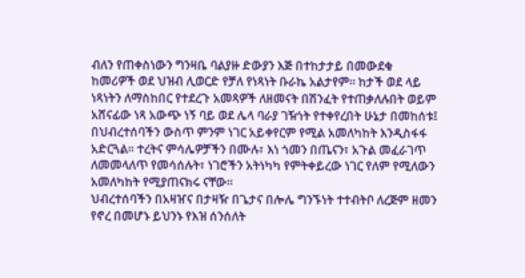ብለን የጠቀስነውን ግንዛቤ ባልያዙ ድውያን እጅ በተከታታይ በመውደቁ ከመሪዎች ወደ ህዝብ ሊወርድ የቻለ የነጻነት ቡራኬ አልታየም፡፡ ከታች ወደ ላይ ነጻነትን ለማስከበር የተደረጉ አመጻዎች ለዘመናት በሽንፈት የተጠቃለሉበት ወይም አሸናፊው ነጻ አውጭ ነኝ ባይ ወደ ሌላ ባራያ ገዥነት የተቀየረበት ሁኔታ በመከሰቱ፤ በህብረተሰባችን ውስጥ ምንም ነገር አይቀየርም የሚል አመለካከት እንዲስፋፋ አድርጓል፡፡ ተረትና ምሳሌዎቻችን በሙሉ፣ እነ ጎመን በጤናን፣ አጉል መፈራገጥ ለመመላለጥ የመሳሰሉት፣ ነገሮችን አትነካካ የምትቀይረው ነገር የለም የሚለውን አመለካከት የሚያጠናክሩ ናቸው፡፡
ህብረተሰባችን በአዛዠና በታዛዥ በጌታና በሎሌ ግንኙነት ተተብትቦ ለረጅም ዘመን የኖረ በመሆኑ ይህንኑ የእዝ ሰንሰለት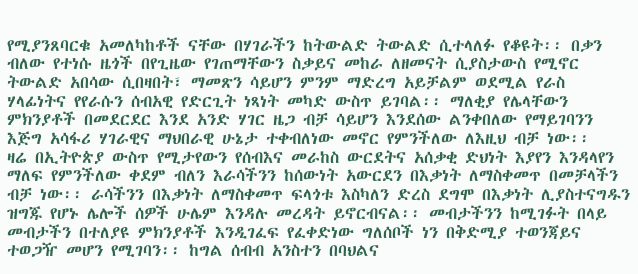የሚያንጸባርቁ አመለካከቶች ናቸው በሃገራችን ከትውልድ ትውልድ ሲተላለፉ የቆዩት፡፡ በቃን ብለው የተነሱ ዜጎች በየጊዜው የገጠማቸውን ስቃይና መከራ ለዘመናት ሲያስታውስ የሚኖር ትውልድ አበሳው ሲበዛበት፣ ማመጽን ሳይሆን ምንም ማድረግ አይቻልም ወደሚል የራስ ሃላፊነትና የየራሱን ሰብአዊ የድርጊት ነጻነት መካድ ውስጥ ይገባል፡፡ ማለቂያ የሌላቸውን ምክንያቶች በመደርደር እንደ አንድ ሃገር ዜጋ ብቻ ሳይሆን እንደሰው ልንቀበለው የማይገባንን እጅግ አሳፋሪ ሃገራዊና ማህበራዊ ሁኔታ ተቀብለነው መኖር የምንችለው ለእዚህ ብቻ ነው፡፡
ዛሬ በኢትዮጵያ ውስጥ የሚታየውን የሰብእና መራከስ ውርደትና አሰቃቂ ድህነት እያየን እንዳላየን ማለፍ የምንችለው ቀደም ብለን እራሳችንን ከሰውነት አውርደን በእቃነት ለማስቀመጥ በመቻላችን ብቻ ነው፡፡ ራሳችንን በእቃነት ለማስቀመጥ ፍላጎቱ እስካለን ድረስ ደግሞ በእቃነት ሊያስተናግዱን ዝግጁ የሆኑ ሌሎች ሰዎች ሁሌም እንዳሉ መረዳት ይኖርብናል፡፡ መብታችንን ከሚገፉት በላይ መብታችን በተለያዩ ምክንያቶች እንዲገፈፍ የፈቀድነው ግለሰቦች ነን በቅድሚያ ተወንጃይና ተወጋዥ መሆን የሚገባን፡፡ ከግል ሰብብ አንስተን በባህልና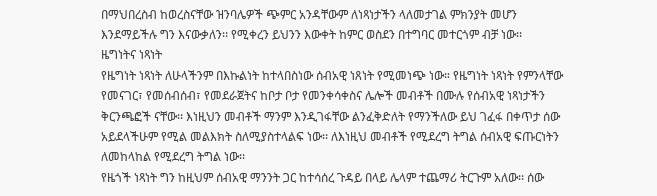በማህበረስብ ከወረስናቸው ዝንባሌዎች ጭምር አንዳቸውም ለነጻነታችን ላለመታገል ምክንያት መሆን እንደማይችሉ ግን እናውቃለን፡፡ የሚቀረን ይህንን እውቀት ከምር ወስደን በተግባር መተርጎም ብቻ ነው፡፡
ዜግነትና ነጻነት
የዜግነት ነጻነት ለሁላችንም በእኩልነት ከተላበስነው ሰብአዊ ነጸነት የሚመነጭ ነው። የዜግነት ነጻነት የምንላቸው የመናገር፣ የመሰብሰብ፣ የመደራጀትና ከቦታ ቦታ የመንቀሳቀስና ሌሎች መብቶች በሙሉ የሰብአዊ ነጻነታችን ቅርንጫፎች ናቸው፡፡ እነዚህን መብቶች ማንም እንዲገፋቸው ልንፈቅድለት የማንችለው ይህ ገፈፋ በቀጥታ ሰው አይደላችሁም የሚል መልእክት ስለሚያስተላልፍ ነው፡፡ ለእነዚህ መብቶች የሚደረግ ትግል ሰብአዊ ፍጡርነትን ለመከላከል የሚደረግ ትግል ነው፡፡
የዜጎች ነጻነት ግን ከዚህም ሰብአዊ ማንንት ጋር ከተሳሰረ ጉዳይ በላይ ሌላም ተጨማሪ ትርጉም አለው፡፡ ሰው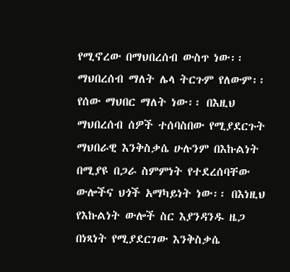የሚኖረው በማህበረሰብ ውስጥ ነው፡፡ ማህበረሰብ ማለት ሌላ ትርጉም የለውም፡፡ የሰው ማህበር ማለት ነው፡፡ በእዚህ ማህበረሰብ ሰዎች ተሰባስበው የሚያደርጉት ማህበራዊ እንቅስቃሴ ሁሉንም በእኩልነት በሚያዩ በጋራ ስምምነት የተደረሰባቸው ውሎችና ህጎች አማካይነት ነው፡፡ በእነዚህ የእኩልነት ውሎች ስር እያንዳንዱ ዜጋ በነጻነት የሚያደርገው እንቅስቃሴ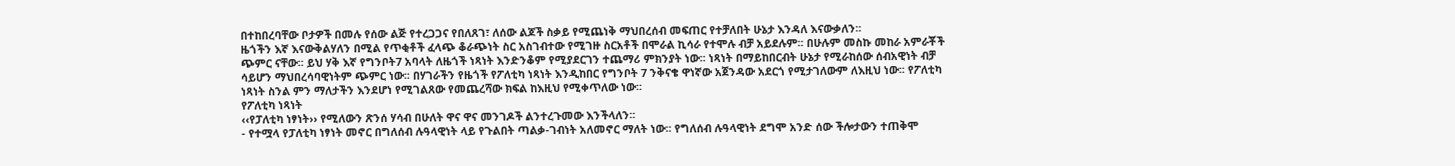በተከበረባቸው ቦታዎች በመሉ የሰው ልጅ የተረጋጋና የበለጸገ፣ ለሰው ልጆች ስቃይ የሚጨነቅ ማህበረሰብ መፍጠር የተቻለበት ሁኔታ እንዳለ እናውቃለን፡፡
ዜጎችን እኛ እናውቅልሃለን በሚል የጥቂቶች ፈላጭ ቆራጭነት ስር አስገብተው የሚገዙ ስርአቶች በሞራል ኪሳራ የተሞሉ ብቻ አይደሉም፡፡ በሁሉም መስኩ መከራ አምራቾች ጭምር ናቸው፡፡ ይህ ሃቅ እኛ የግንቦት7 አባላት ለዜጎች ነጻነት እንድንቆም የሚያደርገን ተጨማሪ ምክንያት ነው፡፡ ነጻነት በማይከበርብት ሁኔታ የሚራከሰው ሰብአዊነት ብቻ ሳይሆን ማህበረሳባዊነትም ጭምር ነው፡፡ በሃገራችን የዜጎች የፖለቲካ ነጻነት እንዲከበር የግንቦት 7 ንቅናቄ ዋነኛው አጀንዳው አደርጎ የሚታገለውም ለእዚህ ነው፡፡ የፖለቲካ ነጻነት ስንል ምን ማለታችን እንደሆነ የሚገልጸው የመጨረሻው ክፍል ከእዚህ የሚቀጥለው ነው፡፡
የፖለቲካ ነጻነት
‹‹የፓለቲካ ነፃነት›› የሚለውን ጽንሰ ሃሳብ በሁለት ዋና ዋና መንገዶች ልንተረጉመው እንችላለን፡፡
- የተሟላ የፓለቲካ ነፃነት መኖር በግለሰብ ሉዓላዊነት ላይ የጉልበት ጣልቃ-ገብነት አለመኖር ማለት ነው፡፡ የግለሰብ ሉዓላዊነት ደግሞ አንድ ሰው ችሎታውን ተጠቅሞ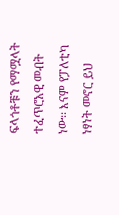ፍላጎቶቹን የማሟላት ተፈጥሮአዊ መብት ነው፡፡ እናም የፓለቲካ ነፃነት መኖር ይህ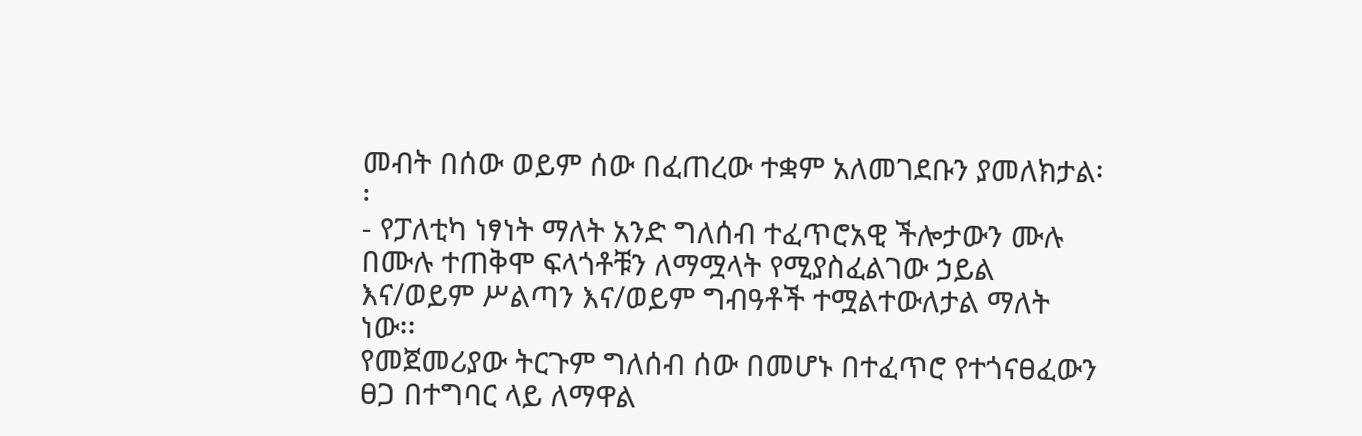መብት በሰው ወይም ሰው በፈጠረው ተቋም አለመገደቡን ያመለክታል፡፡
- የፓለቲካ ነፃነት ማለት አንድ ግለሰብ ተፈጥሮአዊ ችሎታውን ሙሉ በሙሉ ተጠቅሞ ፍላጎቶቹን ለማሟላት የሚያስፈልገው ኃይል እና/ወይም ሥልጣን እና/ወይም ግብዓቶች ተሟልተውለታል ማለት ነው፡፡
የመጀመሪያው ትርጉም ግለሰብ ሰው በመሆኑ በተፈጥሮ የተጎናፀፈውን ፀጋ በተግባር ላይ ለማዋል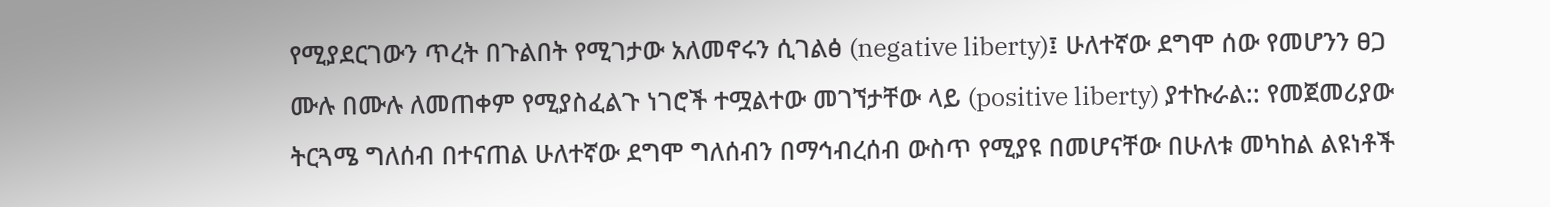የሚያደርገውን ጥረት በጉልበት የሚገታው አለመኖሩን ሲገልፅ (negative liberty)፤ ሁለተኛው ደግሞ ሰው የመሆንን ፀጋ ሙሉ በሙሉ ለመጠቀም የሚያስፈልጉ ነገሮች ተሟልተው መገኘታቸው ላይ (positive liberty) ያተኩራል:: የመጀመሪያው ትርጓሜ ግለሰብ በተናጠል ሁለተኛው ደግሞ ግለሰብን በማኅብረሰብ ውስጥ የሚያዩ በመሆናቸው በሁለቱ መካከል ልዩነቶች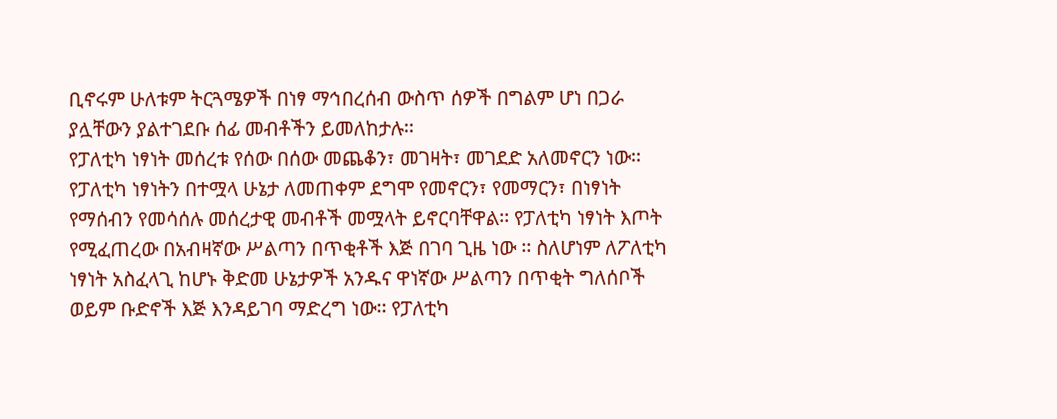ቢኖሩም ሁለቱም ትርጓሜዎች በነፃ ማኅበረሰብ ውስጥ ሰዎች በግልም ሆነ በጋራ ያሏቸውን ያልተገደቡ ሰፊ መብቶችን ይመለከታሉ፡፡
የፓለቲካ ነፃነት መሰረቱ የሰው በሰው መጨቆን፣ መገዛት፣ መገደድ አለመኖርን ነው፡፡ የፓለቲካ ነፃነትን በተሟላ ሁኔታ ለመጠቀም ደግሞ የመኖርን፣ የመማርን፣ በነፃነት የማሰብን የመሳሰሉ መሰረታዊ መብቶች መሟላት ይኖርባቸዋል፡፡ የፓለቲካ ነፃነት እጦት የሚፈጠረው በአብዛኛው ሥልጣን በጥቂቶች እጅ በገባ ጊዜ ነው ፡፡ ስለሆነም ለፖለቲካ ነፃነት አስፈላጊ ከሆኑ ቅድመ ሁኔታዎች አንዱና ዋነኛው ሥልጣን በጥቂት ግለሰቦች ወይም ቡድኖች እጅ እንዳይገባ ማድረግ ነው፡፡ የፓለቲካ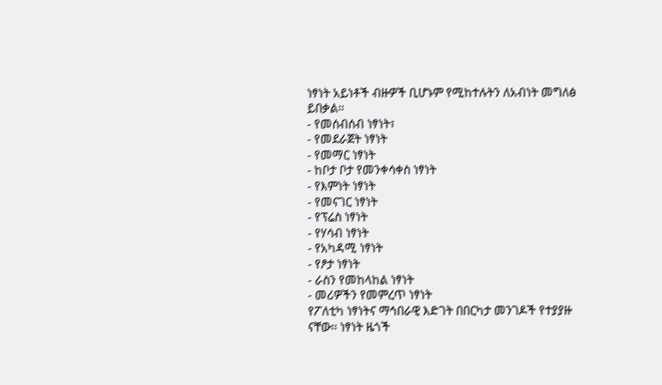ነፃነት አይነቶች ብዙዎች ቢሆኑም የሚከተሉትን ለአብነት መግለፅ ይበቃል፡፡
- የመሰብሰብ ነፃነት፣
- የመደራጀት ነፃነት
- የመማር ነፃነት
- ከቦታ ቦታ የመንቀሳቀስ ነፃነት
- የእምነት ነፃነት
- የመናገር ነፃነት
- የፕሬስ ነፃነት
- የሃሳብ ነፃነት
- የአካዳሚ ነፃነት
- የፆታ ነፃነት
- ራስን የመከላከል ነፃነት
- መሪዎችን የመምረጥ ነፃነት
የፖለቲካ ነፃነትና ማኅበራዊ እድገት በበርካታ መንገዶች የተያያዙ ናቸው፡፡ ነፃነት ዜጎች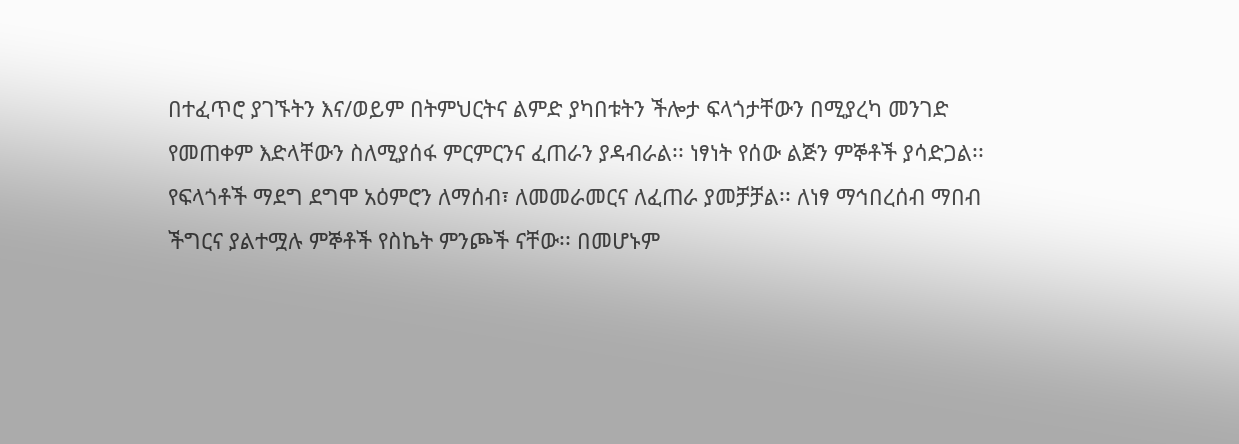በተፈጥሮ ያገኙትን እና/ወይም በትምህርትና ልምድ ያካበቱትን ችሎታ ፍላጎታቸውን በሚያረካ መንገድ የመጠቀም እድላቸውን ስለሚያሰፋ ምርምርንና ፈጠራን ያዳብራል፡፡ ነፃነት የሰው ልጅን ምኞቶች ያሳድጋል፡፡ የፍላጎቶች ማደግ ደግሞ አዕምሮን ለማሰብ፣ ለመመራመርና ለፈጠራ ያመቻቻል፡፡ ለነፃ ማኅበረሰብ ማበብ ችግርና ያልተሟሉ ምኞቶች የስኬት ምንጮች ናቸው፡፡ በመሆኑም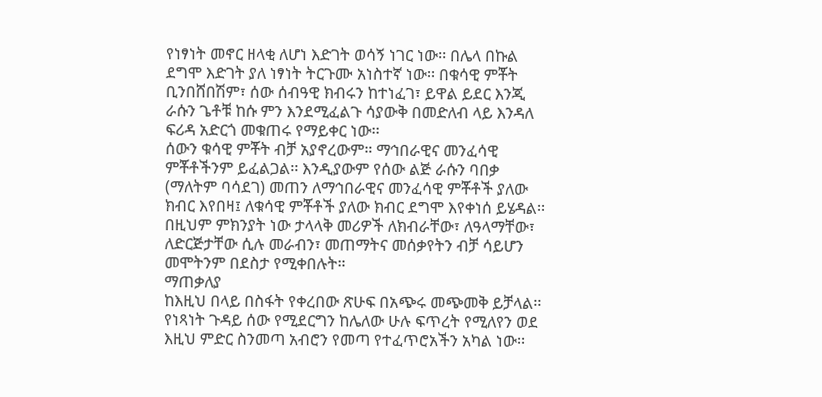የነፃነት መኖር ዘላቂ ለሆነ እድገት ወሳኝ ነገር ነው፡፡ በሌላ በኩል ደግሞ እድገት ያለ ነፃነት ትርጉሙ አነስተኛ ነው፡፡ በቁሳዊ ምቾት ቢንበሸበሽም፣ ሰው ሰብዓዊ ክብሩን ከተነፈገ፣ ይዋል ይደር እንጂ ራሱን ጌቶቹ ከሱ ምን እንደሚፈልጉ ሳያውቅ በመድለብ ላይ እንዳለ ፍሪዳ አድርጎ መቁጠሩ የማይቀር ነው፡፡
ሰውን ቁሳዊ ምቾት ብቻ አያኖረውም። ማኅበራዊና መንፈሳዊ ምቾቶችንም ይፈልጋል፡፡ እንዲያውም የሰው ልጅ ራሱን ባበቃ (ማለትም ባሳደገ) መጠን ለማኅበራዊና መንፈሳዊ ምቾቶች ያለው ክብር እየበዛ፤ ለቁሳዊ ምቾቶች ያለው ክብር ደግሞ እየቀነሰ ይሄዳል፡፡ በዚህም ምክንያት ነው ታላላቅ መሪዎች ለክብራቸው፣ ለዓላማቸው፣ ለድርጅታቸው ሲሉ መራብን፣ መጠማትና መሰቃየትን ብቻ ሳይሆን መሞትንም በደስታ የሚቀበሉት።
ማጠቃለያ
ከእዚህ በላይ በስፋት የቀረበው ጽሁፍ በአጭሩ መጭመቅ ይቻላል፡፡ የነጻነት ጉዳይ ሰው የሚደርግን ከሌለው ሁሉ ፍጥረት የሚለየን ወደ እዚህ ምድር ስንመጣ አብሮን የመጣ የተፈጥሮአችን አካል ነው፡፡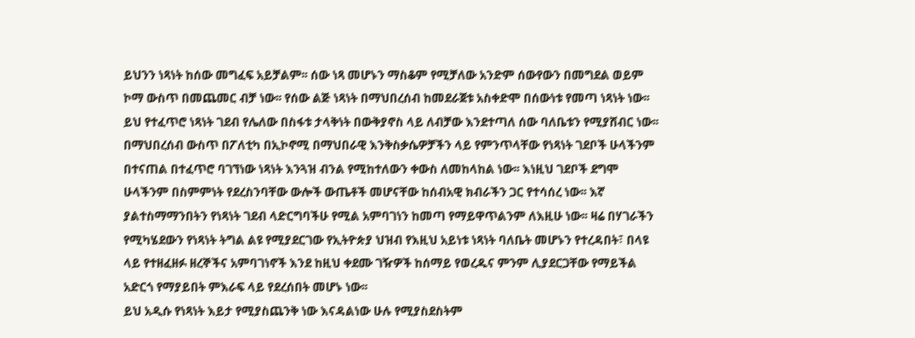ይህንን ነጻነት ከሰው መግፈፍ አይቻልም፡፡ ሰው ነጻ መሆኑን ማስቆም የሚቻለው አንድም ሰውየውን በመግደል ወይም ኮማ ውስጥ በመጨመር ብቻ ነው፡፡ የሰው ልጅ ነጻነት በማህበረሰብ ከመደራጀቱ አስቀድሞ በሰውነቱ የመጣ ነጻነት ነው፡፡ ይህ የተፈጥሮ ነጻነት ገደብ የሌለው በስፋቱ ታላቅነት በውቅያኖስ ላይ ለብቻው እንደተጣለ ሰው ባለቤቱን የሚያሸብር ነው፡፡
በማህበረሰብ ውስጥ በፖለቲካ በኢኮኖሚ በማህበራዊ እንቅስቃሴዎቻችን ላይ የምንጥላቸው የነጻነት ገደቦች ሁላችንም በተናጠል በተፈጥሮ ባገኘነው ነጻነት እንጓዝ ብንል የሚከተለውን ቀውስ ለመከላከል ነው፡፡ እነዚህ ገደቦች ደግሞ ሁላችንም በስምምነት የደረስንባቸው ውሎች ውጤቶች መሆናቸው ከሰብአዊ ክብራችን ጋር የተሳሰረ ነው፡፡ እኛ ያልተስማማንበትን የነጻነት ገደብ ላድርግባችሁ የሚል አምባገነን ከመጣ የማይዋጥልንም ለእዚሁ ነው፡፡ ዛሬ በሃገራችን የሚካሄደውን የነጻነት ትግል ልዩ የሚያደርገው የኢትዮጵያ ህዝብ የእዚህ አይነቱ ነጻነት ባለቤት መሆኑን የተረዳበት፣ በላዩ ላይ የተዘፈዘፉ ዘረኞችና አምባገነኖች እንደ ከዚህ ቀደሙ ገዥዎች ከሰማይ የወረዱና ምንም ሊያደርጋቸው የማይችል አድርጎ የማያይበት ምእራፍ ላይ የደረሰበት መሆኑ ነው፡፡
ይህ አዲሱ የነጻነት እይታ የሚያስጨንቅ ነው እናዳልነው ሁሉ የሚያስደስትም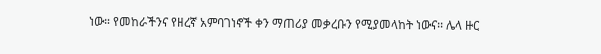ነው። የመከራችንና የዘረኛ አምባገነኖች ቀን ማጠሪያ መቃረቡን የሚያመላከት ነውና፡፡ ሌላ ዙር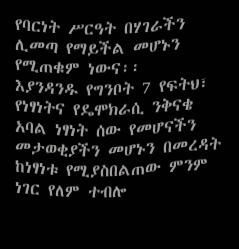የባርነት ሥርዓት በሃገራችን ሊመጣ የማይችል መሆኑን የሚጠቁም ነውና፡፡
እያንዳንዱ የግንቦት 7 የፍትህ፣ የነፃነትና የዴሞክራሲ ንቅናቄ አባል ነፃነት ሰው የመሆናችን መታወቂያችን መሆኑን በመረዳት ከነፃነቱ የሚያስበልጠው ምንም ነገር የለም ተብሎ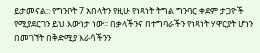ይታመናል:: የግንቦት 7 አበላትን የዚሁ የነጻነት ትግል ግንባር ቀደም ታጋዮች የሚያደርገን ይህ እውነታ ነው፡፡ በቃላችንና በተግባራችን የነጻነት ሃዋርያት ሆነን በመገኘት በቅድሚያ እራሳችንን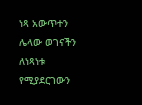ነጻ አውጥተን ሌላው ወገናችን ለነጻነቱ የሚያደርገውን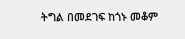ትግል በመደገፍ ከጎኑ መቆም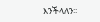እንችላለን፡፡